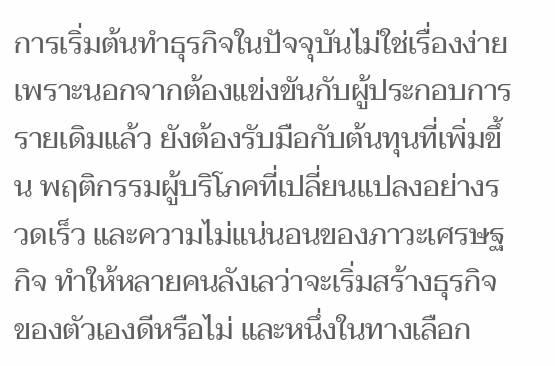การเริ่มต้นทำธุรกิจในปัจจุบันไม่ใช่เรื่องง่าย เพราะนอกจากต้องแข่งขันกับผู้ประกอบการรายเดิมแล้ว ยังต้องรับมือกับต้นทุนที่เพิ่มขึ้น พฤติกรรมผู้บริโภคที่เปลี่ยนแปลงอย่างรวดเร็ว และความไม่แน่นอนของภาวะเศรษฐกิจ ทำให้หลายคนลังเลว่าจะเริ่มสร้างธุรกิจของตัวเองดีหรือไม่ และหนึ่งในทางเลือก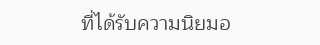ที่ได้รับความนิยมอ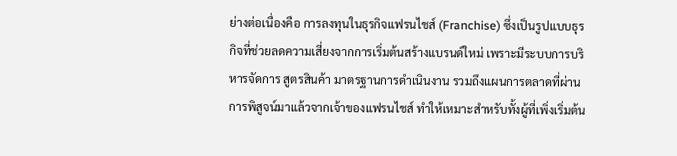ย่างต่อเนื่องคือ การลงทุนในธุรกิจแฟรนไชส์ (Franchise) ซึ่งเป็นรูปแบบธุรกิจที่ช่วยลดความเสี่ยงจากการเริ่มต้นสร้างแบรนด์ใหม่ เพราะมีระบบการบริหารจัดการ สูตรสินค้า มาตรฐานการดำเนินงาน รวมถึงแผนการตลาดที่ผ่านการพิสูจน์มาแล้วจากเจ้าของแฟรนไชส์ ทำให้เหมาะสำหรับทั้งผู้ที่เพิ่งเริ่มต้น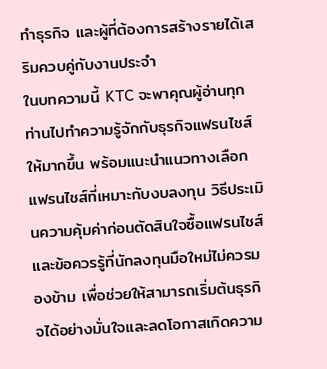ทำธุรกิจ และผู้ที่ต้องการสร้างรายได้เสริมควบคู่กับงานประจำ
ในบทความนี้ KTC จะพาคุณผู้อ่านทุกท่านไปทำความรู้จักกับธุรกิจแฟรนไชส์ให้มากขึ้น พร้อมแนะนำแนวทางเลือกแฟรนไชส์ที่เหมาะกับงบลงทุน วิธีประเมินความคุ้มค่าก่อนตัดสินใจซื้อแฟรนไชส์ และข้อควรรู้ที่นักลงทุนมือใหม่ไม่ควรมองข้าม เพื่อช่วยให้สามารถเริ่มต้นธุรกิจได้อย่างมั่นใจและลดโอกาสเกิดความ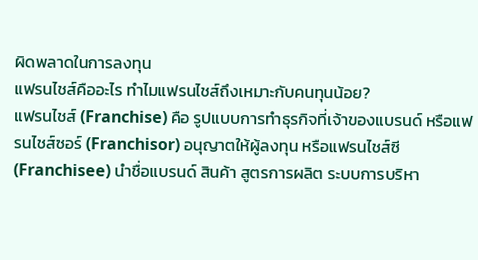ผิดพลาดในการลงทุน
แฟรนไชส์คืออะไร ทำไมแฟรนไชส์ถึงเหมาะกับคนทุนน้อย?
แฟรนไชส์ (Franchise) คือ รูปแบบการทำธุรกิจที่เจ้าของแบรนด์ หรือแฟรนไชส์ซอร์ (Franchisor) อนุญาตให้ผู้ลงทุน หรือแฟรนไชส์ซี (Franchisee) นำชื่อแบรนด์ สินค้า สูตรการผลิต ระบบการบริหา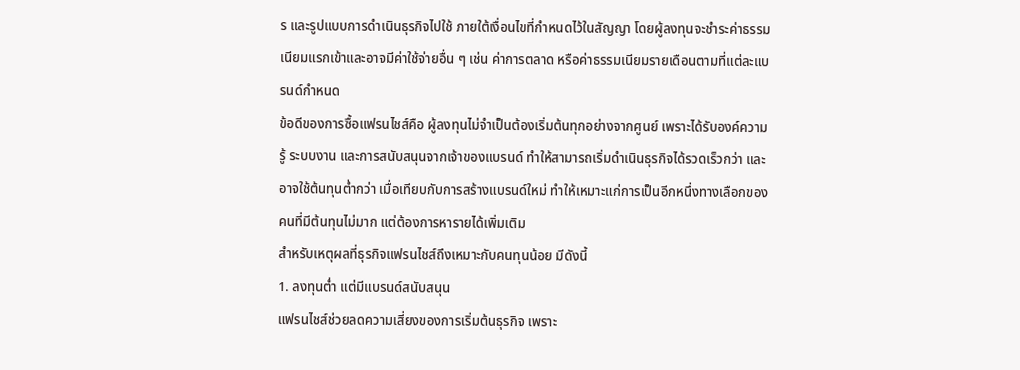ร และรูปแบบการดำเนินธุรกิจไปใช้ ภายใต้เงื่อนไขที่กำหนดไว้ในสัญญา โดยผู้ลงทุนจะชำระค่าธรรมเนียมแรกเข้าและอาจมีค่าใช้จ่ายอื่น ๆ เช่น ค่าการตลาด หรือค่าธรรมเนียมรายเดือนตามที่แต่ละแบรนด์กำหนด
ข้อดีของการซื้อแฟรนไชส์คือ ผู้ลงทุนไม่จำเป็นต้องเริ่มต้นทุกอย่างจากศูนย์ เพราะได้รับองค์ความรู้ ระบบงาน และการสนับสนุนจากเจ้าของแบรนด์ ทำให้สามารถเริ่มดำเนินธุรกิจได้รวดเร็วกว่า และอาจใช้ต้นทุนต่ำกว่า เมื่อเทียบกับการสร้างแบรนด์ใหม่ ทำให้เหมาะแก่การเป็นอีกหนึ่งทางเลือกของคนที่มีต้นทุนไม่มาก แต่ต้องการหารายได้เพิ่มเติม
สำหรับเหตุผลที่ธุรกิจแฟรนไชส์ถึงเหมาะกับคนทุนน้อย มีดังนี้
1. ลงทุนต่ำ แต่มีแบรนด์สนับสนุน
แฟรนไชส์ช่วยลดความเสี่ยงของการเริ่มต้นธุรกิจ เพราะ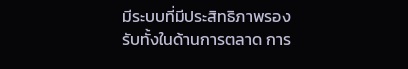มีระบบที่มีประสิทธิภาพรองรับทั้งในด้านการตลาด การ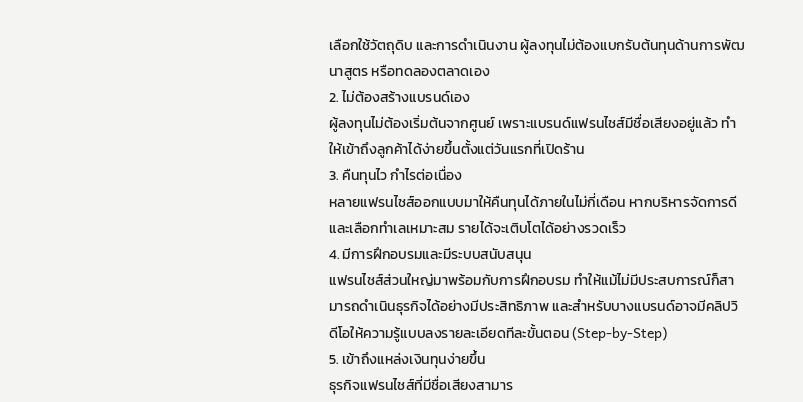เลือกใช้วัตถุดิบ และการดำเนินงาน ผู้ลงทุนไม่ต้องแบกรับต้นทุนด้านการพัฒนาสูตร หรือทดลองตลาดเอง
2. ไม่ต้องสร้างแบรนด์เอง
ผู้ลงทุนไม่ต้องเริ่มต้นจากศูนย์ เพราะแบรนด์แฟรนไชส์มีชื่อเสียงอยู่แล้ว ทำให้เข้าถึงลูกค้าได้ง่ายขึ้นตั้งแต่วันแรกที่เปิดร้าน
3. คืนทุนไว กำไรต่อเนื่อง
หลายแฟรนไชส์ออกแบบมาให้คืนทุนได้ภายในไม่กี่เดือน หากบริหารจัดการดีและเลือกทำเลเหมาะสม รายได้จะเติบโตได้อย่างรวดเร็ว
4. มีการฝึกอบรมและมีระบบสนับสนุน
แฟรนไชส์ส่วนใหญ่มาพร้อมกับการฝึกอบรม ทำให้แม้ไม่มีประสบการณ์ก็สามารถดำเนินธุรกิจได้อย่างมีประสิทธิภาพ และสำหรับบางแบรนด์อาจมีคลิปวิดีโอให้ความรู้แบบลงรายละเอียดทีละขั้นตอน (Step-by-Step)
5. เข้าถึงแหล่งเงินทุนง่ายขึ้น
ธุรกิจแฟรนไชส์ที่มีชื่อเสียงสามาร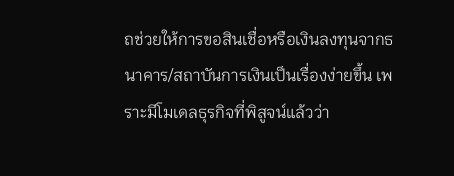ถช่วยให้การขอสินเชื่อหรือเงินลงทุนจากธนาคาร/สถาบันการเงินเป็นเรื่องง่ายขึ้น เพราะมีโมเดลธุรกิจที่พิสูจน์แล้วว่า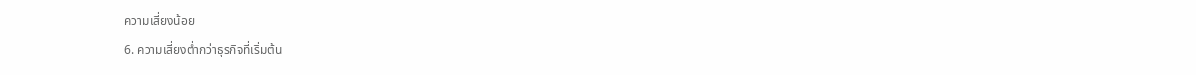ความเสี่ยงน้อย
6. ความเสี่ยงต่ำกว่าธุรกิจที่เริ่มต้น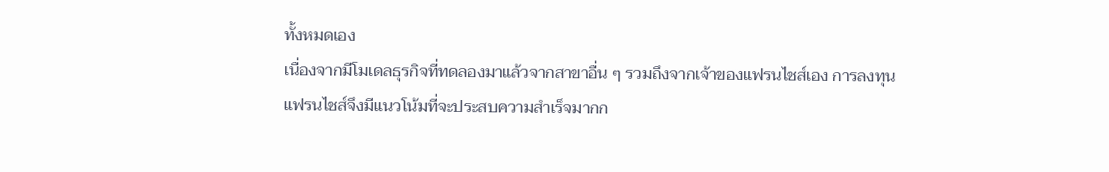ทั้งหมดเอง
เนื่องจากมีโมเดลธุรกิจที่ทดลองมาแล้วจากสาขาอื่น ๆ รวมถึงจากเจ้าของแฟรนไชส์เอง การลงทุนแฟรนไชส์จึงมีแนวโน้มที่จะประสบความสำเร็จมากก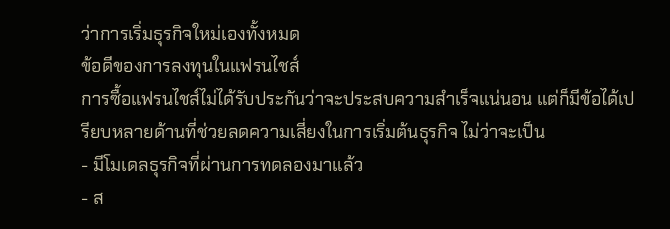ว่าการเริ่มธุรกิจใหม่เองทั้งหมด
ข้อดีของการลงทุนในแฟรนไชส์
การซื้อแฟรนไชส์ไม่ได้รับประกันว่าจะประสบความสำเร็จแน่นอน แต่ก็มีข้อได้เปรียบหลายด้านที่ช่วยลดความเสี่ยงในการเริ่มต้นธุรกิจ ไม่ว่าจะเป็น
- มีโมเดลธุรกิจที่ผ่านการทดลองมาแล้ว
- ส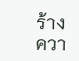ร้างควา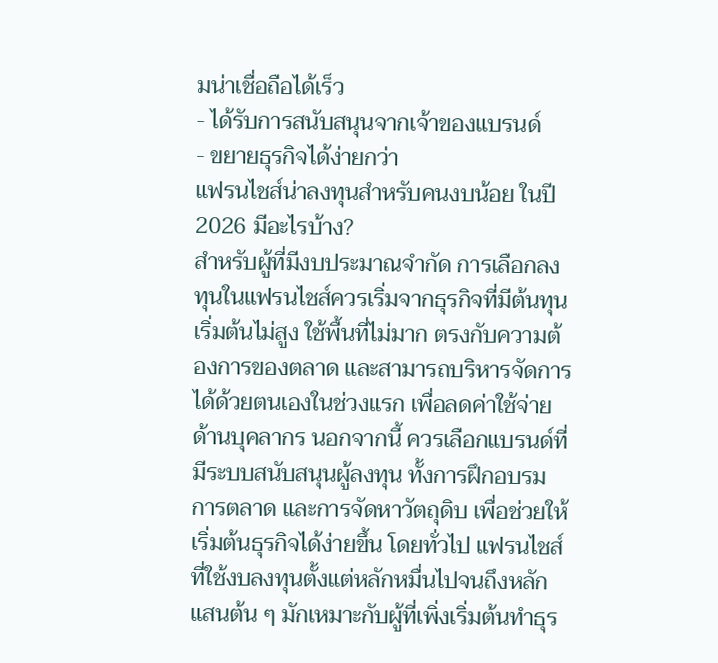มน่าเชื่อถือได้เร็ว
- ได้รับการสนับสนุนจากเจ้าของแบรนด์
- ขยายธุรกิจได้ง่ายกว่า
แฟรนไชส์น่าลงทุนสำหรับคนงบน้อย ในปี 2026 มีอะไรบ้าง?
สำหรับผู้ที่มีงบประมาณจำกัด การเลือกลงทุนในแฟรนไชส์ควรเริ่มจากธุรกิจที่มีต้นทุนเริ่มต้นไม่สูง ใช้พื้นที่ไม่มาก ตรงกับความต้องการของตลาด และสามารถบริหารจัดการได้ด้วยตนเองในช่วงแรก เพื่อลดค่าใช้จ่ายด้านบุคลากร นอกจากนี้ ควรเลือกแบรนด์ที่มีระบบสนับสนุนผู้ลงทุน ทั้งการฝึกอบรม การตลาด และการจัดหาวัตถุดิบ เพื่อช่วยให้เริ่มต้นธุรกิจได้ง่ายขึ้น โดยทั่วไป แฟรนไชส์ที่ใช้งบลงทุนตั้งแต่หลักหมื่นไปจนถึงหลักแสนต้น ๆ มักเหมาะกับผู้ที่เพิ่งเริ่มต้นทำธุร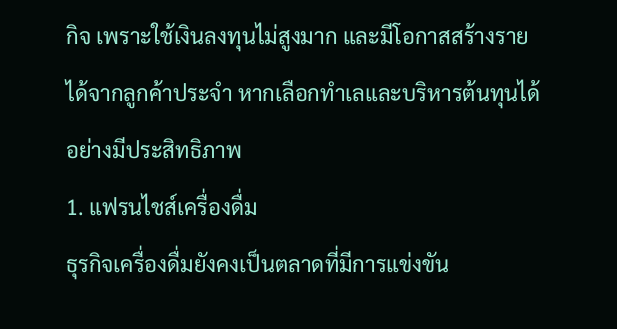กิจ เพราะใช้เงินลงทุนไม่สูงมาก และมีโอกาสสร้างรายได้จากลูกค้าประจำ หากเลือกทำเลและบริหารต้นทุนได้อย่างมีประสิทธิภาพ
1. แฟรนไชส์เครื่องดื่ม
ธุรกิจเครื่องดื่มยังคงเป็นตลาดที่มีการแข่งขัน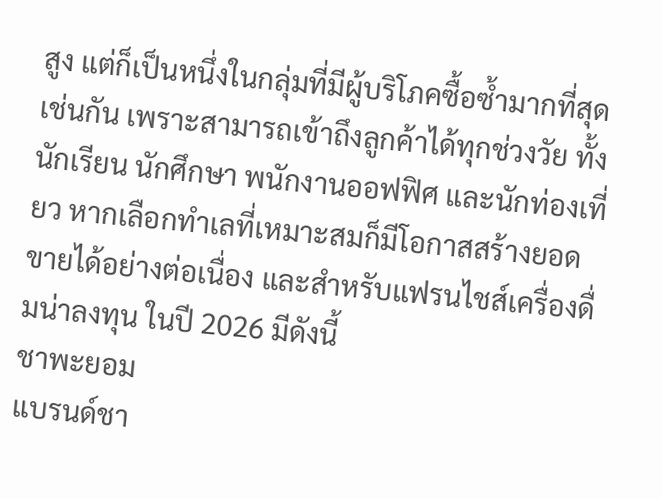สูง แต่ก็เป็นหนึ่งในกลุ่มที่มีผู้บริโภคซื้อซ้ำมากที่สุดเช่นกัน เพราะสามารถเข้าถึงลูกค้าได้ทุกช่วงวัย ทั้งนักเรียน นักศึกษา พนักงานออฟฟิศ และนักท่องเที่ยว หากเลือกทำเลที่เหมาะสมก็มีโอกาสสร้างยอดขายได้อย่างต่อเนื่อง และสำหรับแฟรนไชส์เครื่องดื่มน่าลงทุน ในปี 2026 มีดังนี้
ชาพะยอม
แบรนด์ชา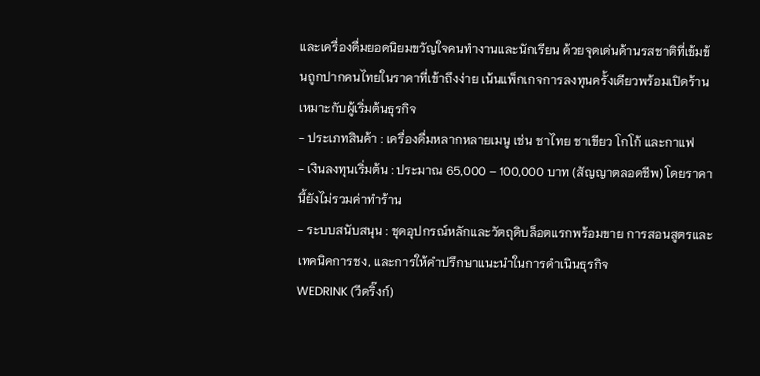และเครื่องดื่มยอดนิยมขวัญใจคนทำงานและนักเรียน ด้วยจุดเด่นด้านรสชาติที่เข้มข้นถูกปากคนไทยในราคาที่เข้าถึงง่าย เน้นแพ็กเกจการลงทุนครั้งเดียวพร้อมเปิดร้าน เหมาะกับผู้เริ่มต้นธุรกิจ
- ประเภทสินค้า : เครื่องดื่มหลากหลายเมนู เช่น ชาไทย ชาเขียว โกโก้ และกาแฟ
- เงินลงทุนเริ่มต้น : ประมาณ 65,000 – 100,000 บาท (สัญญาตลอดชีพ) โดยราคานี้ยังไม่รวมค่าทำร้าน
- ระบบสนับสนุน : ชุดอุปกรณ์หลักและวัตถุดิบล็อตแรกพร้อมขาย การสอนสูตรและเทคนิคการชง, และการให้คำปรึกษาแนะนำในการดำเนินธุรกิจ
WEDRINK (วีดริ๊งก์)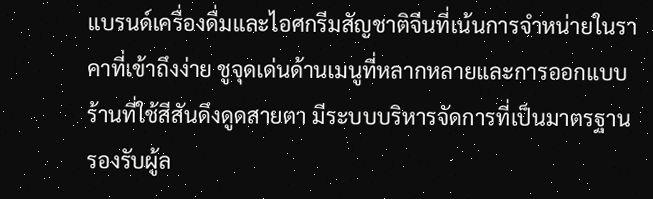แบรนด์เครื่องดื่มและไอศกรีมสัญชาติจีนที่เน้นการจำหน่ายในราคาที่เข้าถึงง่าย ชูจุดเด่นด้านเมนูที่หลากหลายและการออกแบบร้านที่ใช้สีสันดึงดูดสายตา มีระบบบริหารจัดการที่เป็นมาตรฐานรองรับผู้ล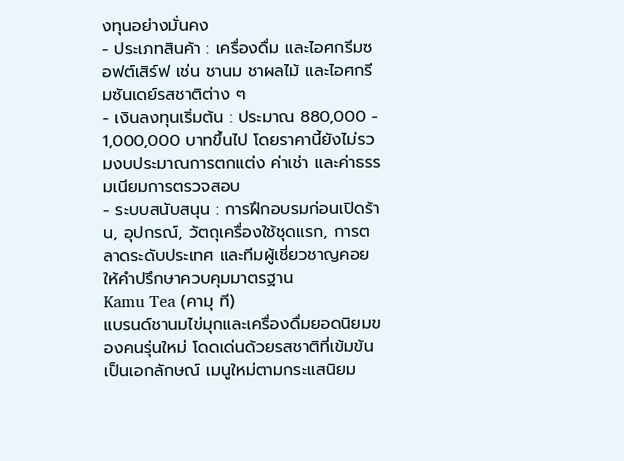งทุนอย่างมั่นคง
- ประเภทสินค้า : เครื่องดื่ม และไอศกรีมซอฟต์เสิร์ฟ เช่น ชานม ชาผลไม้ และไอศกรีมซันเดย์รสชาติต่าง ๆ
- เงินลงทุนเริ่มต้น : ประมาณ 880,000 - 1,000,000 บาทขึ้นไป โดยราคานี้ยังไม่รวมงบประมาณการตกแต่ง ค่าเช่า และค่าธรรมเนียมการตรวจสอบ
- ระบบสนับสนุน : การฝึกอบรมก่อนเปิดร้าน, อุปกรณ์, วัตถุเครื่องใช้ชุดแรก, การตลาดระดับประเทศ และทีมผู้เชี่ยวชาญคอยให้คำปรึกษาควบคุมมาตรฐาน
Kamu Tea (คามุ ที)
แบรนด์ชานมไข่มุกและเครื่องดื่มยอดนิยมของคนรุ่นใหม่ โดดเด่นด้วยรสชาติที่เข้มข้นเป็นเอกลักษณ์ เมนูใหม่ตามกระแสนิยม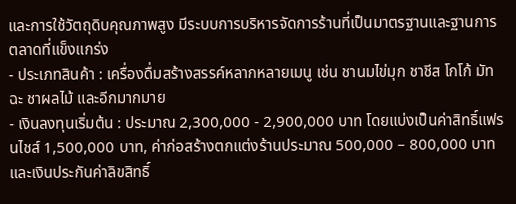และการใช้วัตถุดิบคุณภาพสูง มีระบบการบริหารจัดการร้านที่เป็นมาตรฐานและฐานการตลาดที่แข็งแกร่ง
- ประเภทสินค้า : เครื่องดื่มสร้างสรรค์หลากหลายเมนู เช่น ชานมไข่มุก ชาชีส โกโก้ มัทฉะ ชาผลไม้ และอีกมากมาย
- เงินลงทุนเริ่มต้น : ประมาณ 2,300,000 - 2,900,000 บาท โดยแบ่งเป็นค่าสิทธิ์แฟรนไชส์ 1,500,000 บาท, ค่าก่อสร้างตกแต่งร้านประมาณ 500,000 – 800,000 บาท และเงินประกันค่าลิขสิทธิ์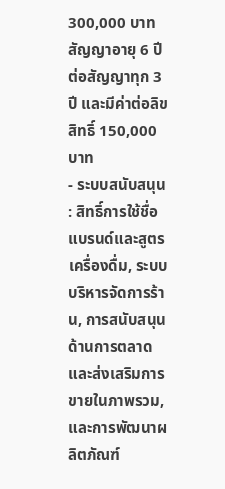300,000 บาท สัญญาอายุ 6 ปี ต่อสัญญาทุก 3 ปี และมีค่าต่อลิขสิทธิ์ 150,000 บาท
- ระบบสนับสนุน : สิทธิ์การใช้ชื่อแบรนด์และสูตรเครื่องดื่ม, ระบบบริหารจัดการร้าน, การสนับสนุนด้านการตลาดและส่งเสริมการขายในภาพรวม, และการพัฒนาผลิตภัณฑ์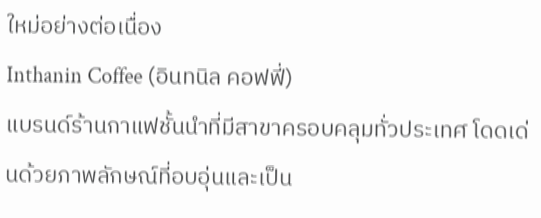ใหม่อย่างต่อเนื่อง
Inthanin Coffee (อินทนิล คอฟฟี่)
แบรนด์ร้านกาแฟชั้นนำที่มีสาขาครอบคลุมทั่วประเทศ โดดเด่นด้วยภาพลักษณ์ที่อบอุ่นและเป็น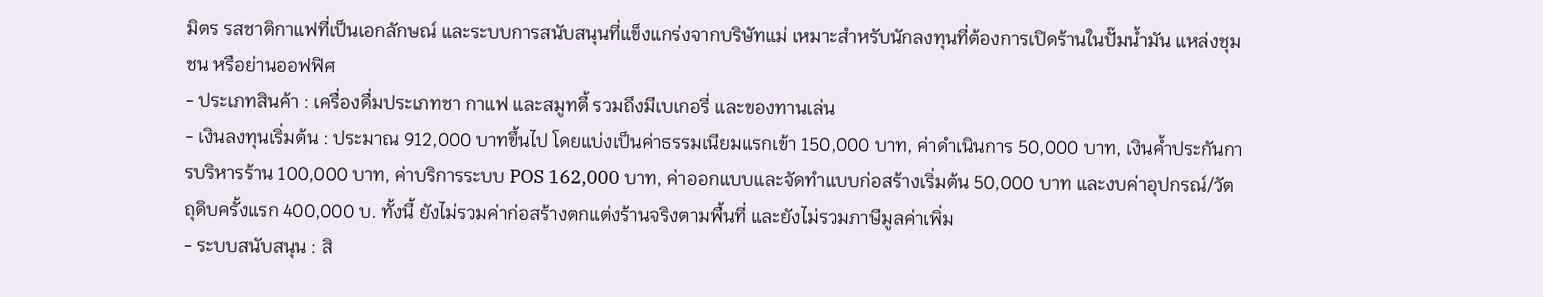มิตร รสชาติกาแฟที่เป็นเอกลักษณ์ และระบบการสนับสนุนที่แข็งแกร่งจากบริษัทแม่ เหมาะสำหรับนักลงทุนที่ต้องการเปิดร้านในปั๊มน้ำมัน แหล่งชุมชน หรือย่านออฟฟิศ
- ประเภทสินค้า : เครื่องดื่มประเภทชา กาแฟ และสมูทตี้ รวมถึงมีเบเกอรี่ และของทานเล่น
- เงินลงทุนเริ่มต้น : ประมาณ 912,000 บาทขึ้นไป โดยแบ่งเป็นค่าธรรมเนียมแรกเข้า 150,000 บาท, ค่าดำเนินการ 50,000 บาท, เงินค้ำประกันการบริหารร้าน 100,000 บาท, ค่าบริการระบบ POS 162,000 บาท, ค่าออกแบบและจัดทำแบบก่อสร้างเริ่มต้น 50,000 บาท และงบค่าอุปกรณ์/วัตถุดิบครั้งแรก 400,000 บ. ทั้งนี้ ยังไม่รวมค่าก่อสร้างตกแต่งร้านจริงตามพื้นที่ และยังไม่รวมภาษีมูลค่าเพิ่ม
- ระบบสนับสนุน : สิ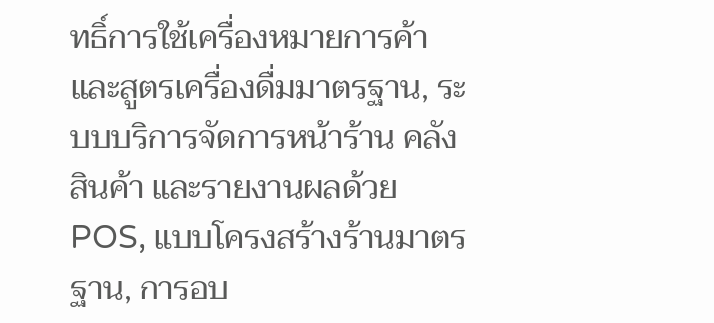ทธิ์การใช้เครื่องหมายการค้าและสูตรเครื่องดื่มมาตรฐาน, ระบบบริการจัดการหน้าร้าน คลังสินค้า และรายงานผลด้วย POS, แบบโครงสร้างร้านมาตรฐาน, การอบ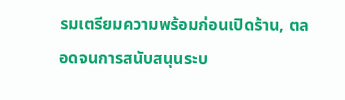รมเตรียมความพร้อมก่อนเปิดร้าน, ตลอดจนการสนับสนุนระบ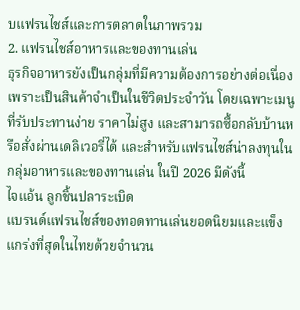บแฟรนไชส์และการตลาดในภาพรวม
2. แฟรนไชส์อาหารและของทานเล่น
ธุรกิจอาหารยังเป็นกลุ่มที่มีความต้องการอย่างต่อเนื่อง เพราะเป็นสินค้าจำเป็นในชีวิตประจำวัน โดยเฉพาะเมนูที่รับประทานง่าย ราคาไม่สูง และสามารถซื้อกลับบ้านหรือสั่งผ่านเดลิเวอรี่ได้ และสำหรับแฟรนไชส์น่าลงทุนในกลุ่มอาหารและของทานเล่น ในปี 2026 มีดังนี้
ไจแอ้น ลูกชิ้นปลาระเบิด
แบรนด์แฟรนไชส์ของทอดทานเล่นยอดนิยมและแข็งแกร่งที่สุดในไทยด้วยจำนวน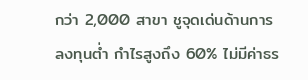กว่า 2,000 สาขา ชูจุดเด่นด้านการลงทุนต่ำ กำไรสูงถึง 60% ไม่มีค่าธร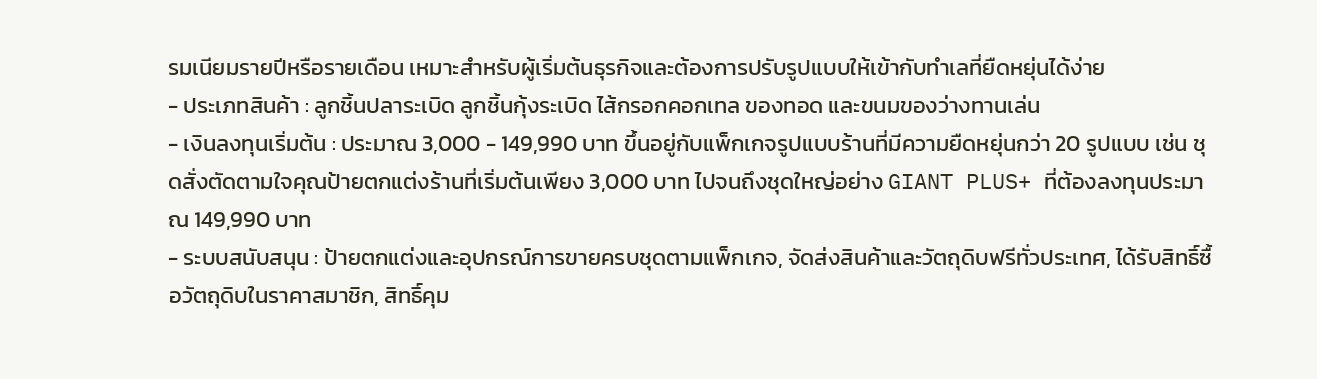รมเนียมรายปีหรือรายเดือน เหมาะสำหรับผู้เริ่มต้นธุรกิจและต้องการปรับรูปแบบให้เข้ากับทำเลที่ยืดหยุ่นได้ง่าย
- ประเภทสินค้า : ลูกชิ้นปลาระเบิด ลูกชิ้นกุ้งระเบิด ไส้กรอกคอกเทล ของทอด และขนมของว่างทานเล่น
- เงินลงทุนเริ่มต้น : ประมาณ 3,000 - 149,990 บาท ขึ้นอยู่กับแพ็กเกจรูปแบบร้านที่มีความยืดหยุ่นกว่า 20 รูปแบบ เช่น ชุดสั่งตัดตามใจคุณป้ายตกแต่งร้านที่เริ่มต้นเพียง 3,000 บาท ไปจนถึงชุดใหญ่อย่าง GIANT PLUS+ ที่ต้องลงทุนประมาณ 149,990 บาท
- ระบบสนับสนุน : ป้ายตกแต่งและอุปกรณ์การขายครบชุดตามแพ็กเกจ, จัดส่งสินค้าและวัตถุดิบฟรีทั่วประเทศ, ได้รับสิทธิ์ซื้อวัตถุดิบในราคาสมาชิก, สิทธิ์คุม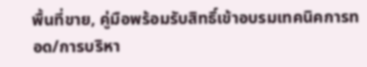พื้นที่ขาย, คู่มือพร้อมรับสิทธิ์เข้าอบรมเทคนิคการทอด/การบริหา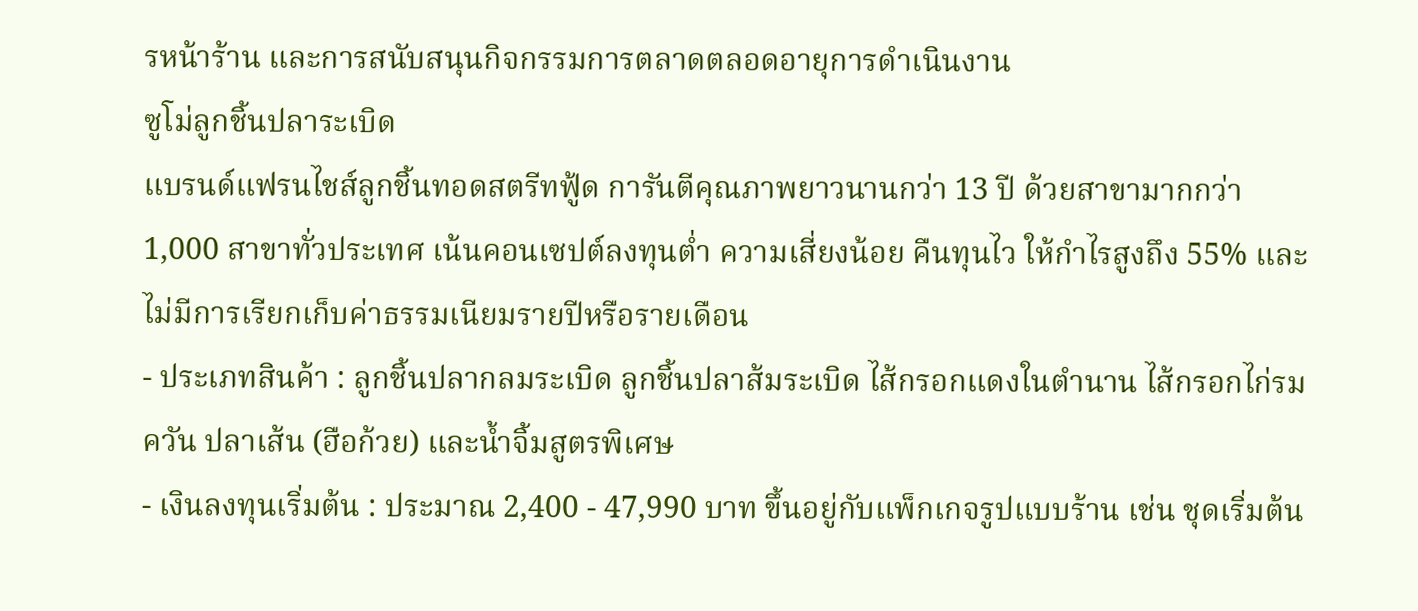รหน้าร้าน และการสนับสนุนกิจกรรมการตลาดตลอดอายุการดำเนินงาน
ซูโม่ลูกชิ้นปลาระเบิด
แบรนด์แฟรนไชส์ลูกชิ้นทอดสตรีทฟู้ด การันตีคุณภาพยาวนานกว่า 13 ปี ด้วยสาขามากกว่า 1,000 สาขาทั่วประเทศ เน้นคอนเซปต์ลงทุนต่ำ ความเสี่ยงน้อย คืนทุนไว ให้กำไรสูงถึง 55% และไม่มีการเรียกเก็บค่าธรรมเนียมรายปีหรือรายเดือน
- ประเภทสินค้า : ลูกชิ้นปลากลมระเบิด ลูกชิ้นปลาส้มระเบิด ไส้กรอกแดงในตำนาน ไส้กรอกไก่รมควัน ปลาเส้น (ฮือก้วย) และน้ำจิ้มสูตรพิเศษ
- เงินลงทุนเริ่มต้น : ประมาณ 2,400 - 47,990 บาท ขึ้นอยู่กับแพ็กเกจรูปแบบร้าน เช่น ชุดเริ่มต้น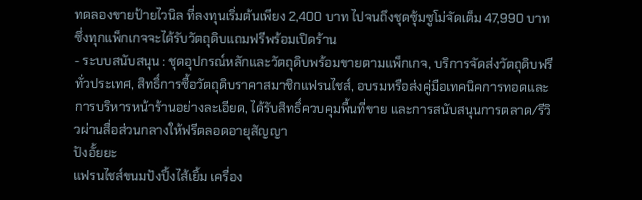ทดลองขายป้ายไวนิล ที่ลงทุนเริ่มต้นเพียง 2,400 บาท ไปจนถึงชุดซุ้มซูโม่จัดเต็ม 47,990 บาท ซึ่งทุกแพ็กเกจจะได้รับวัตถุดิบแถมฟรีพร้อมเปิดร้าน
- ระบบสนับสนุน : ชุดอุปกรณ์หลักและวัตถุดิบพร้อมขายตามแพ็กเกจ, บริการจัดส่งวัตถุดิบฟรีทั่วประเทศ, สิทธิ์การซื้อวัตถุดิบราคาสมาชิกแฟรนไชส์, อบรมหรือส่งคู่มือเทคนิคการทอดและการบริหารหน้าร้านอย่างละเอียด, ได้รับสิทธิ์ควบคุมพื้นที่ขาย และการสนับสนุนการตลาด/รีวิวผ่านสื่อส่วนกลางให้ฟรีตลอดอายุสัญญา
ปังอั้ยยะ
แฟรนไชส์ขนมปังปิ้งไส้เยิ้ม เครื่อง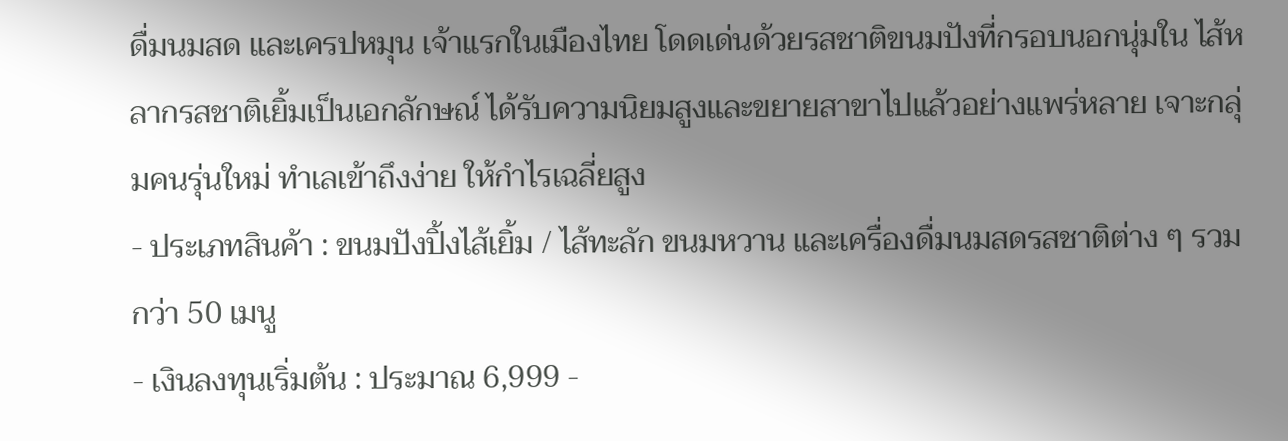ดื่มนมสด และเครปหมุน เจ้าแรกในเมืองไทย โดดเด่นด้วยรสชาติขนมปังที่กรอบนอกนุ่มใน ไส้หลากรสชาติเยิ้มเป็นเอกลักษณ์ ได้รับความนิยมสูงและขยายสาขาไปแล้วอย่างแพร่หลาย เจาะกลุ่มคนรุ่นใหม่ ทำเลเข้าถึงง่าย ให้กำไรเฉลี่ยสูง
- ประเภทสินค้า : ขนมปังปิ้งไส้เยิ้ม / ไส้ทะลัก ขนมหวาน และเครื่องดื่มนมสดรสชาติต่าง ๆ รวมกว่า 50 เมนู
- เงินลงทุนเริ่มต้น : ประมาณ 6,999 -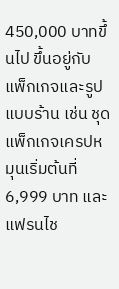450,000 บาทขึ้นไป ขึ้นอยู่กับแพ็กเกจและรูปแบบร้าน เช่น ชุดแพ็กเกจเครปหมุนเริ่มต้นที่ 6,999 บาท และแฟรนไช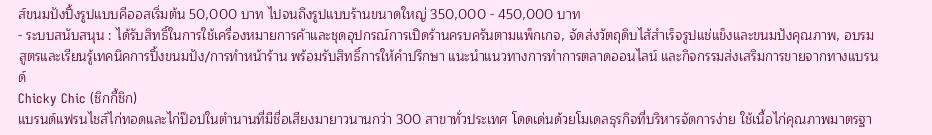ส์ขนมปังปิ้งรูปแบบคีออสเริ่มต้น 50,000 บาท ไปจนถึงรูปแบบร้านขนาดใหญ่ 350,000 - 450,000 บาท
- ระบบสนับสนุน : ได้รับสิทธิ์ในการใช้เครื่องหมายการค้าและชุดอุปกรณ์การเปิดร้านครบครันตามแพ็กเกจ, จัดส่งวัตถุดิบไส้สำเร็จรูปแช่แข็งและขนมปังคุณภาพ, อบรมสูตรและเรียนรู้เทคนิคการปิ้งขนมปัง/การทำหน้าร้าน พร้อมรับสิทธิ์การให้คำปรึกษา แนะนำแนวทางการทำการตลาดออนไลน์ และกิจกรรมส่งเสริมการขายจากทางแบรนด์
Chicky Chic (ชิกกี้ชิก)
แบรนด์แฟรนไชส์ไก่ทอดและไก่ป๊อปในตำนานที่มีชื่อเสียงมายาวนานกว่า 300 สาขาทั่วประเทศ โดดเด่นด้วยโมเดลธุรกิจที่บริหารจัดการง่าย ใช้เนื้อไก่คุณภาพมาตรฐา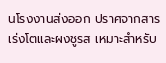นโรงงานส่งออก ปราศจากสารเร่งโตและผงชูรส เหมาะสำหรับ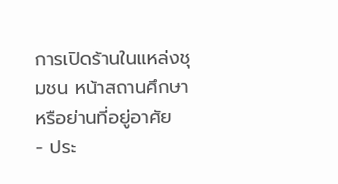การเปิดร้านในแหล่งชุมชน หน้าสถานศึกษา หรือย่านที่อยู่อาศัย
- ประ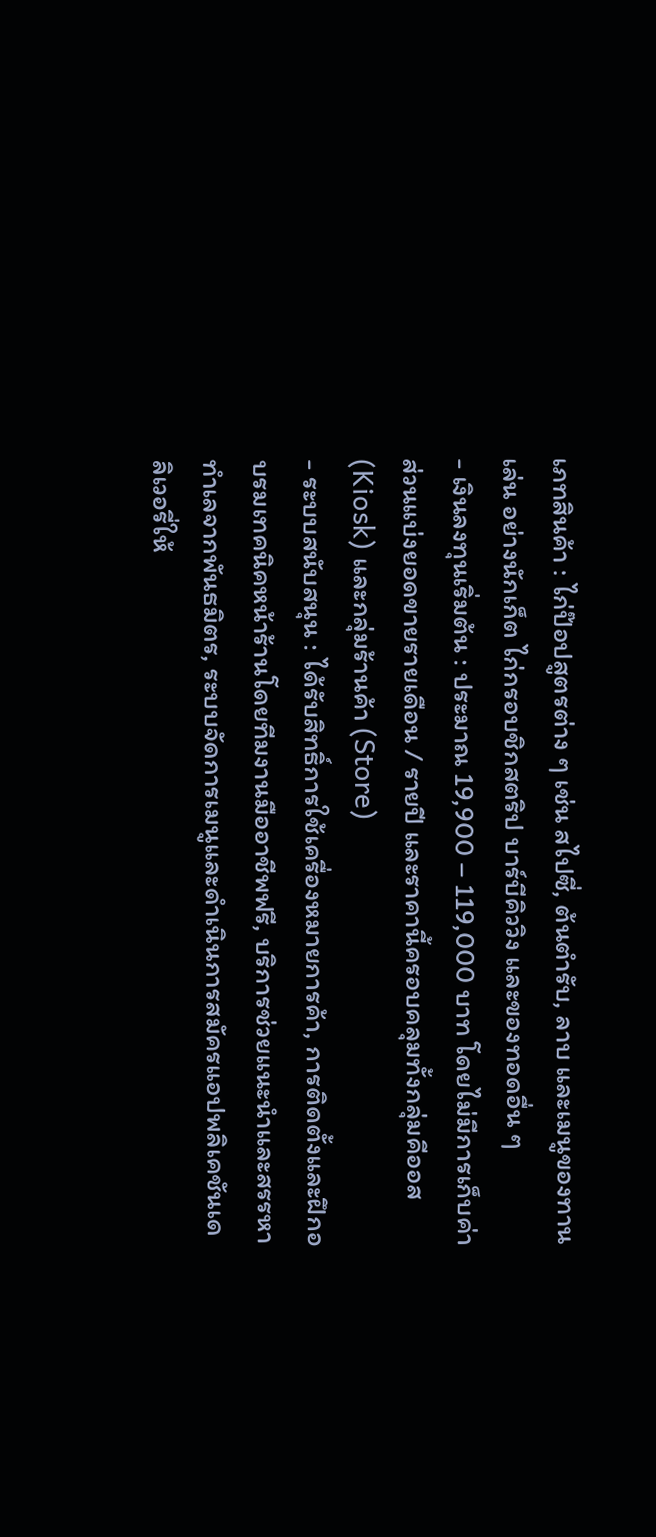เภทสินค้า : ไก่ป๊อปสูตรต่าง ๆ เช่น สไปซี่, ต้นตำรับ, ลาบ และเมนูของทานเล่น อย่างนักเก็ต ไก่กรอบชิกสตริป บาร์บีคิววิง และของทอดอื่น ๆ
- เงินลงทุนเริ่มต้น : ประมาณ 19,900 – 119,000 บาท โดยไม่มีการเก็บค่าส่วนแบ่งยอดขายรายเดือน / รายปี และราคานี้ครอบคลุมทั้งกลุ่มคีออส (Kiosk) และกลุ่มร้านค้า (Store)
- ระบบสนับสนุน : ได้รับสิทธิ์การใช้เครื่องหมายการค้า, การติดตั้งและฝึกอบรมเทคนิคหน้าร้านโดยทีมงานมืออาชีพฟรี, บริการช่วยแนะนำและสรรหาทำเลจากพันธมิตร, ระบบจัดการเมนูและดำเนินการสมัครแอปพลิเคชันเดลิเวอรี่ให้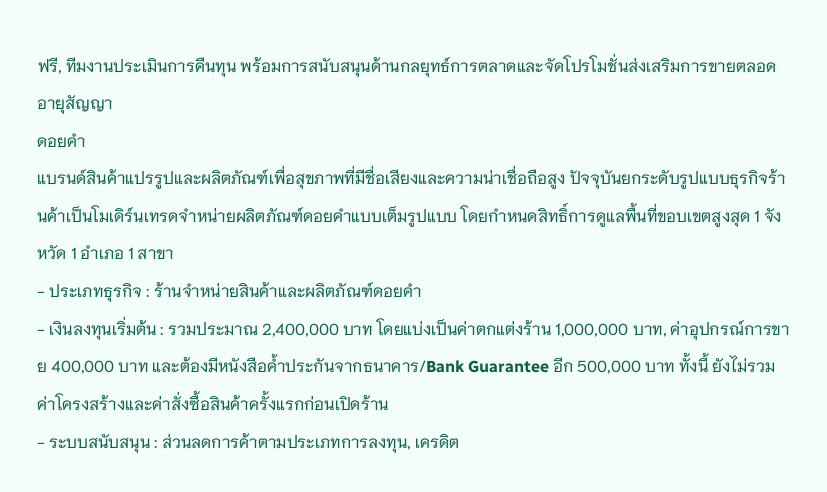ฟรี, ทีมงานประเมินการคืนทุน พร้อมการสนับสนุนด้านกลยุทธ์การตลาดและจัดโปรโมชั่นส่งเสริมการขายตลอดอายุสัญญา
ดอยคำ
แบรนด์สินค้าแปรรูปและผลิตภัณฑ์เพื่อสุขภาพที่มีชื่อเสียงและความน่าเชื่อถือสูง ปัจจุบันยกระดับรูปแบบธุรกิจร้านค้าเป็นโมเดิร์นเทรดจำหน่ายผลิตภัณฑ์ดอยคำแบบเต็มรูปแบบ โดยกำหนดสิทธิ์การดูแลพื้นที่ขอบเขตสูงสุด 1 จังหวัด 1 อำเภอ 1 สาขา
- ประเภทธุรกิจ : ร้านจำหน่ายสินค้าและผลิตภัณฑ์ดอยคำ
- เงินลงทุนเริ่มต้น : รวมประมาณ 2,400,000 บาท โดยแบ่งเป็นค่าตกแต่งร้าน 1,000,000 บาท, ค่าอุปกรณ์การขาย 400,000 บาท และต้องมีหนังสือค้ำประกันจากธนาคาร/Bank Guarantee อีก 500,000 บาท ทั้งนี้ ยังไม่รวมค่าโครงสร้างและค่าสั่งซื้อสินค้าครั้งแรกก่อนเปิดร้าน
- ระบบสนับสนุน : ส่วนลดการค้าตามประเภทการลงทุน, เครดิต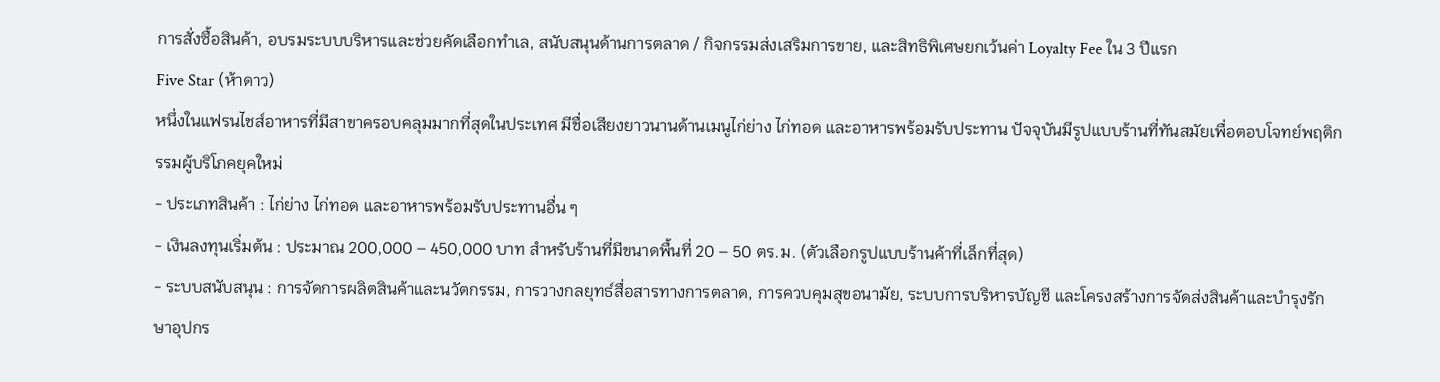การสั่งซื้อสินค้า, อบรมระบบบริหารและช่วยคัดเลือกทำเล, สนับสนุนด้านการตลาด / กิจกรรมส่งเสริมการขาย, และสิทธิพิเศษยกเว้นค่า Loyalty Fee ใน 3 ปีแรก
Five Star (ห้าดาว)
หนึ่งในแฟรนไชส์อาหารที่มีสาขาครอบคลุมมากที่สุดในประเทศ มีชื่อเสียงยาวนานด้านเมนูไก่ย่าง ไก่ทอด และอาหารพร้อมรับประทาน ปัจจุบันมีรูปแบบร้านที่ทันสมัยเพื่อตอบโจทย์พฤติกรรมผู้บริโภคยุคใหม่
- ประเภทสินค้า : ไก่ย่าง ไก่ทอด และอาหารพร้อมรับประทานอื่น ๆ
- เงินลงทุนเริ่มต้น : ประมาณ 200,000 – 450,000 บาท สำหรับร้านที่มีขนาดพื้นที่ 20 – 50 ตร.ม. (ตัวเลือกรูปแบบร้านค้าที่เล็กที่สุด)
- ระบบสนับสนุน : การจัดการผลิตสินค้าและนวัตกรรม, การวางกลยุทธ์สื่อสารทางการตลาด, การควบคุมสุขอนามัย, ระบบการบริหารบัญชี และโครงสร้างการจัดส่งสินค้าและบำรุงรักษาอุปกร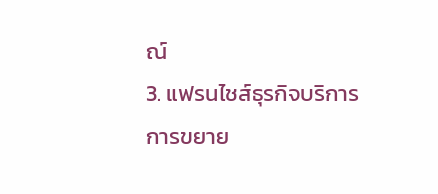ณ์
3. แฟรนไชส์ธุรกิจบริการ
การขยาย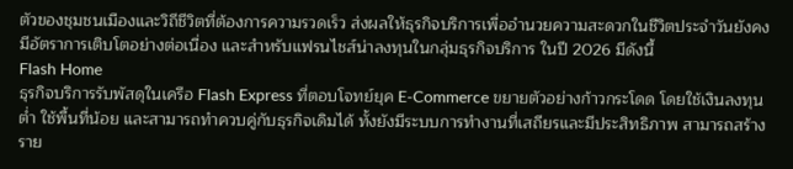ตัวของชุมชนเมืองและวิถีชีวิตที่ต้องการความรวดเร็ว ส่งผลให้ธุรกิจบริการเพื่ออำนวยความสะดวกในชีวิตประจำวันยังคงมีอัตราการเติบโตอย่างต่อเนื่อง และสำหรับแฟรนไชส์น่าลงทุนในกลุ่มธุรกิจบริการ ในปี 2026 มีดังนี้
Flash Home
ธุรกิจบริการรับพัสดุในเครือ Flash Express ที่ตอบโจทย์ยุค E-Commerce ขยายตัวอย่างก้าวกระโดด โดยใช้เงินลงทุนต่ำ ใช้พื้นที่น้อย และสามารถทำควบคู่กับธุรกิจเดิมได้ ทั้งยังมีระบบการทำงานที่เสถียรและมีประสิทธิภาพ สามารถสร้างราย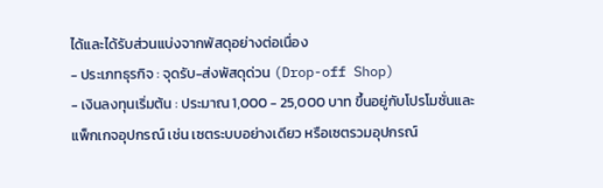ได้และได้รับส่วนแบ่งจากพัสดุอย่างต่อเนื่อง
- ประเภทธุรกิจ : จุดรับ-ส่งพัสดุด่วน (Drop-off Shop)
- เงินลงทุนเริ่มต้น : ประมาณ 1,000 - 25,000 บาท ขึ้นอยู่กับโปรโมชั่นและแพ็กเกจอุปกรณ์ เช่น เซตระบบอย่างเดียว หรือเซตรวมอุปกรณ์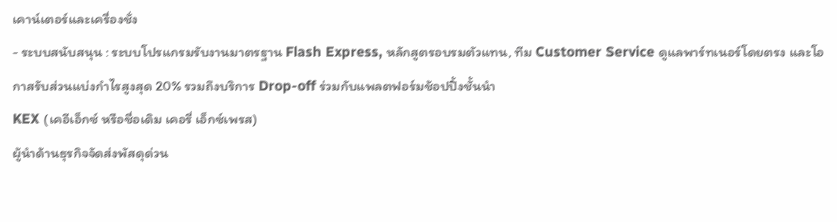เคาน์เตอร์และเครื่องชั่ง
- ระบบสนับสนุน : ระบบโปรแกรมรับงานมาตรฐาน Flash Express, หลักสูตรอบรมตัวแทน, ทีม Customer Service ดูแลพาร์ทเนอร์โดยตรง และโอกาสรับส่วนแบ่งกำไรสูงสุด 20% รวมถึงบริการ Drop-off ร่วมกับแพลตฟอร์มช้อปปิ้งชั้นนำ
KEX (เคอีเอ็กซ์ หรือชื่อเดิม เคอรี่ เอ็กซ์เพรส)
ผู้นำด้านธุรกิจจัดส่งพัสดุด่วน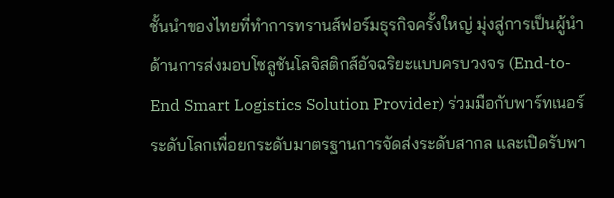ชั้นนำของไทยที่ทำการทรานส์ฟอร์มธุรกิจครั้งใหญ่ มุ่งสู่การเป็นผู้นำด้านการส่งมอบโซลูชันโลจิสติกส์อัจฉริยะแบบครบวงจร (End-to-End Smart Logistics Solution Provider) ร่วมมือกับพาร์ทเนอร์ระดับโลกเพื่อยกระดับมาตรฐานการจัดส่งระดับสากล และเปิดรับพา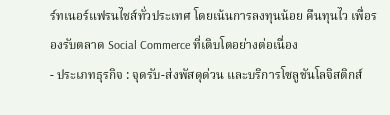ร์ทเนอร์แฟรนไชส์ทั่วประเทศ โดยเน้นการลงทุนน้อย คืนทุนไว เพื่อรองรับตลาด Social Commerce ที่เติบโตอย่างต่อเนื่อง
- ประเภทธุรกิจ : จุดรับ-ส่งพัสดุด่วน และบริการโซลูชันโลจิสติกส์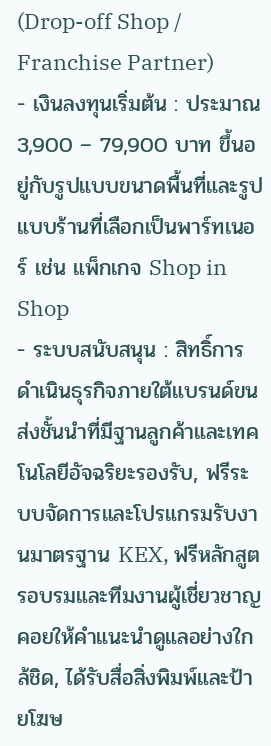(Drop-off Shop / Franchise Partner)
- เงินลงทุนเริ่มต้น : ประมาณ 3,900 – 79,900 บาท ขึ้นอยู่กับรูปแบบขนาดพื้นที่และรูปแบบร้านที่เลือกเป็นพาร์ทเนอร์ เช่น แพ็กเกจ Shop in Shop
- ระบบสนับสนุน : สิทธิ์การดำเนินธุรกิจภายใต้แบรนด์ขนส่งชั้นนำที่มีฐานลูกค้าและเทคโนโลยีอัจฉริยะรองรับ, ฟรีระบบจัดการและโปรแกรมรับงานมาตรฐาน KEX, ฟรีหลักสูตรอบรมและทีมงานผู้เชี่ยวชาญคอยให้คำแนะนำดูแลอย่างใกล้ชิด, ได้รับสื่อสิ่งพิมพ์และป้ายโฆษ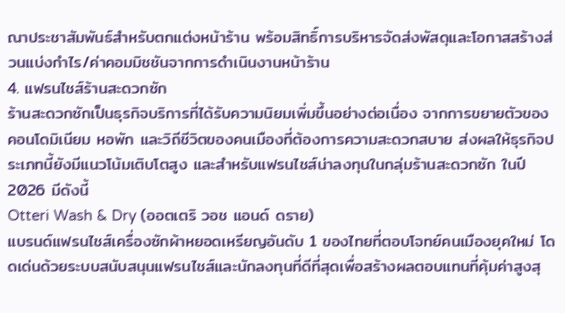ณาประชาสัมพันธ์สำหรับตกแต่งหน้าร้าน พร้อมสิทธิ์การบริหารจัดส่งพัสดุและโอกาสสร้างส่วนแบ่งกำไร/ค่าคอมมิชชันจากการดำเนินงานหน้าร้าน
4. แฟรนไชส์ร้านสะดวกซัก
ร้านสะดวกซักเป็นธุรกิจบริการที่ได้รับความนิยมเพิ่มขึ้นอย่างต่อเนื่อง จากการขยายตัวของคอนโดมิเนียม หอพัก และวิถีชีวิตของคนเมืองที่ต้องการความสะดวกสบาย ส่งผลให้ธุรกิจประเภทนี้ยังมีแนวโน้มเติบโตสูง และสำหรับแฟรนไชส์น่าลงทุนในกลุ่มร้านสะดวกซัก ในปี 2026 มีดังนี้
Otteri Wash & Dry (ออตเตริ วอช แอนด์ ดราย)
แบรนด์แฟรนไชส์เครื่องซักผ้าหยอดเหรียญอันดับ 1 ของไทยที่ตอบโจทย์คนเมืองยุคใหม่ โดดเด่นด้วยระบบสนับสนุนแฟรนไชส์และนักลงทุนที่ดีที่สุดเพื่อสร้างผลตอบแทนที่คุ้มค่าสูงสุ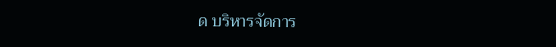ด บริหารจัดการ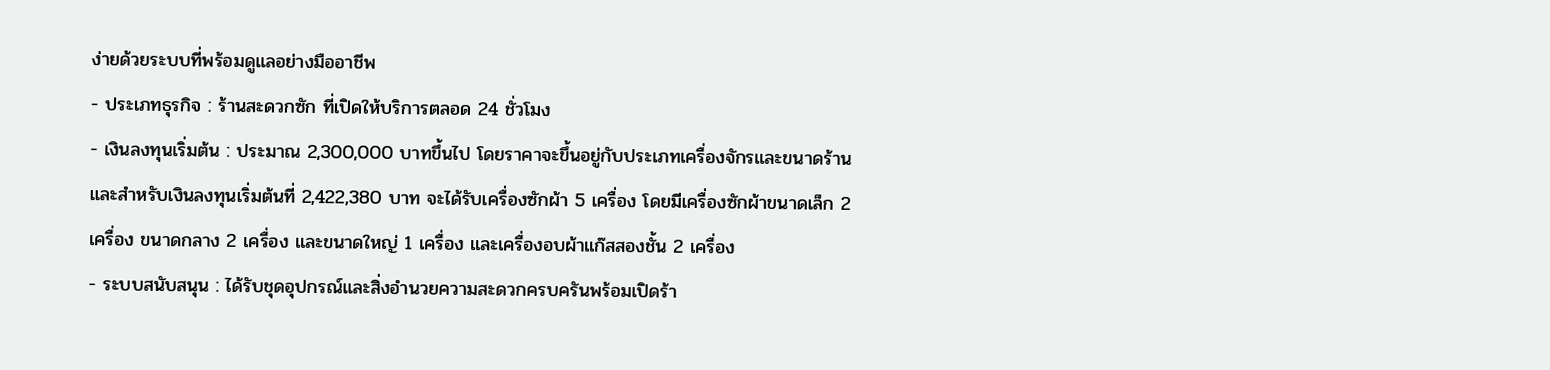ง่ายด้วยระบบที่พร้อมดูแลอย่างมืออาชีพ
- ประเภทธุรกิจ : ร้านสะดวกซัก ที่เปิดให้บริการตลอด 24 ชั่วโมง
- เงินลงทุนเริ่มต้น : ประมาณ 2,300,000 บาทขึ้นไป โดยราคาจะขึ้นอยู่กับประเภทเครื่องจักรและขนาดร้าน และสำหรับเงินลงทุนเริ่มต้นที่ 2,422,380 บาท จะได้รับเครื่องซักผ้า 5 เครื่อง โดยมีเครื่องซักผ้าขนาดเล็ก 2 เครื่อง ขนาดกลาง 2 เครื่อง และขนาดใหญ่ 1 เครื่อง และเครื่องอบผ้าแก๊สสองชั้น 2 เครื่อง
- ระบบสนับสนุน : ได้รับชุดอุปกรณ์และสิ่งอำนวยความสะดวกครบครันพร้อมเปิดร้า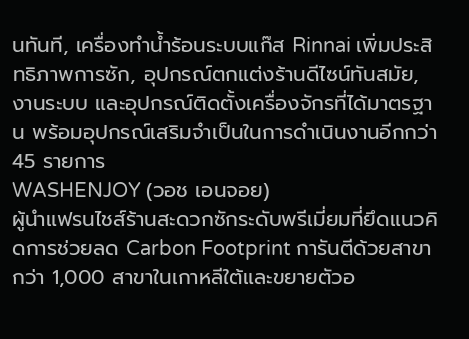นทันที, เครื่องทำน้ำร้อนระบบแก๊ส Rinnai เพิ่มประสิทธิภาพการซัก, อุปกรณ์ตกแต่งร้านดีไซน์ทันสมัย, งานระบบ และอุปกรณ์ติดตั้งเครื่องจักรที่ได้มาตรฐาน พร้อมอุปกรณ์เสริมจำเป็นในการดำเนินงานอีกกว่า 45 รายการ
WASHENJOY (วอช เอนจอย)
ผู้นำแฟรนไชส์ร้านสะดวกซักระดับพรีเมี่ยมที่ยึดแนวคิดการช่วยลด Carbon Footprint การันตีด้วยสาขากว่า 1,000 สาขาในเกาหลีใต้และขยายตัวอ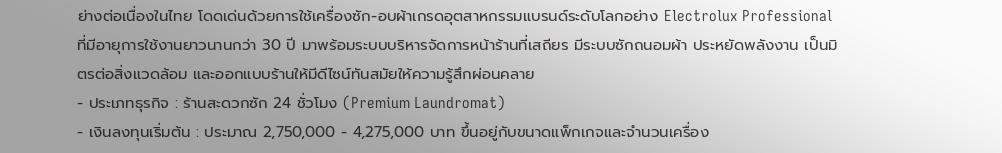ย่างต่อเนื่องในไทย โดดเด่นด้วยการใช้เครื่องซัก-อบผ้าเกรดอุตสาหกรรมแบรนด์ระดับโลกอย่าง Electrolux Professional ที่มีอายุการใช้งานยาวนานกว่า 30 ปี มาพร้อมระบบบริหารจัดการหน้าร้านที่เสถียร มีระบบซักถนอมผ้า ประหยัดพลังงาน เป็นมิตรต่อสิ่งแวดล้อม และออกแบบร้านให้มีดีไซน์ทันสมัยให้ความรู้สึกผ่อนคลาย
- ประเภทธุรกิจ : ร้านสะดวกซัก 24 ชั่วโมง (Premium Laundromat)
- เงินลงทุนเริ่มต้น : ประมาณ 2,750,000 - 4,275,000 บาท ขึ้นอยู่กับขนาดแพ็กเกจและจำนวนเครื่อง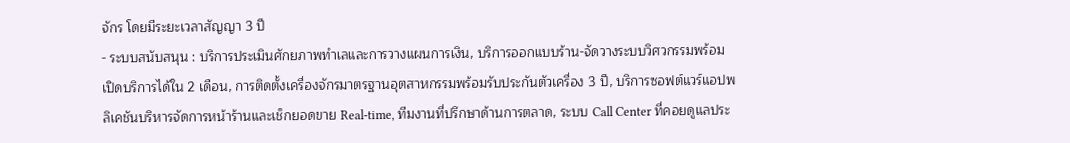จักร โดยมีระยะเวลาสัญญา 3 ปี
- ระบบสนับสนุน : บริการประเมินศักยภาพทำเลและการวางแผนการเงิน, บริการออกแบบร้าน-จัดวางระบบวิศวกรรมพร้อมเปิดบริการได้ใน 2 เดือน, การติดตั้งเครื่องจักรมาตรฐานอุตสาหกรรมพร้อมรับประกันตัวเครื่อง 3 ปี, บริการซอฟต์แวร์แอปพลิเคชันบริหารจัดการหน้าร้านและเช็กยอดขาย Real-time, ทีมงานที่ปรึกษาด้านการตลาด, ระบบ Call Center ที่คอยดูแลประ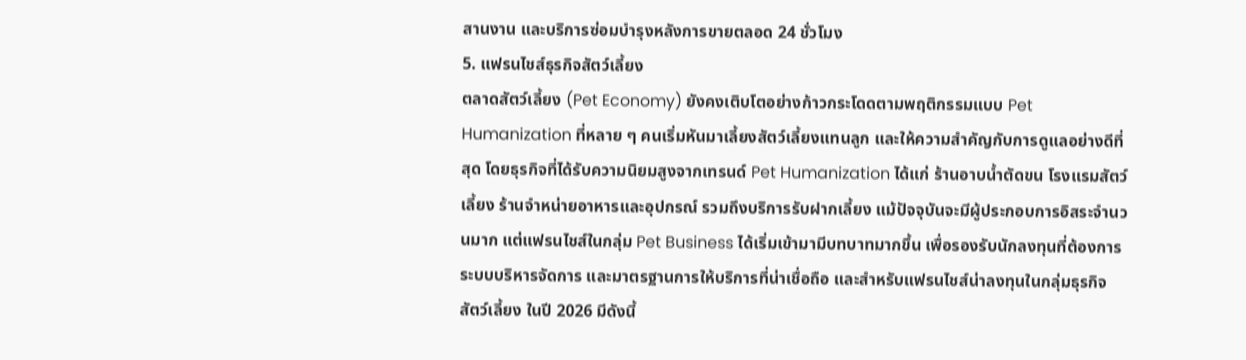สานงาน และบริการซ่อมบำรุงหลังการขายตลอด 24 ชั่วโมง
5. แฟรนไชส์ธุรกิจสัตว์เลี้ยง
ตลาดสัตว์เลี้ยง (Pet Economy) ยังคงเติบโตอย่างก้าวกระโดดตามพฤติกรรมแบบ Pet Humanization ที่หลาย ๆ คนเริ่มหันมาเลี้ยงสัตว์เลี้ยงแทนลูก และให้ความสำคัญกับการดูแลอย่างดีที่สุด โดยธุรกิจที่ได้รับความนิยมสูงจากเทรนด์ Pet Humanization ได้แก่ ร้านอาบน้ำตัดขน โรงแรมสัตว์เลี้ยง ร้านจำหน่ายอาหารและอุปกรณ์ รวมถึงบริการรับฝากเลี้ยง แม้ปัจจุบันจะมีผู้ประกอบการอิสระจำนวนมาก แต่แฟรนไชส์ในกลุ่ม Pet Business ได้เริ่มเข้ามามีบทบาทมากขึ้น เพื่อรองรับนักลงทุนที่ต้องการระบบบริหารจัดการ และมาตรฐานการให้บริการที่น่าเชื่อถือ และสำหรับแฟรนไชส์น่าลงทุนในกลุ่มธุรกิจสัตว์เลี้ยง ในปี 2026 มีดังนี้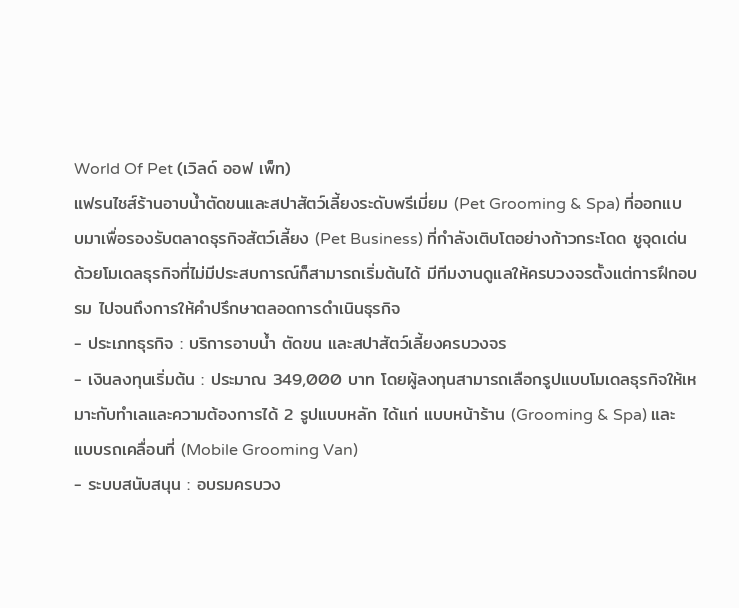World Of Pet (เวิลด์ ออฟ เพ็ท)
แฟรนไชส์ร้านอาบน้ำตัดขนและสปาสัตว์เลี้ยงระดับพรีเมี่ยม (Pet Grooming & Spa) ที่ออกแบบมาเพื่อรองรับตลาดธุรกิจสัตว์เลี้ยง (Pet Business) ที่กำลังเติบโตอย่างก้าวกระโดด ชูจุดเด่นด้วยโมเดลธุรกิจที่ไม่มีประสบการณ์ก็สามารถเริ่มต้นได้ มีทีมงานดูแลให้ครบวงจรตั้งแต่การฝึกอบรม ไปจนถึงการให้คำปรึกษาตลอดการดำเนินธุรกิจ
- ประเภทธุรกิจ : บริการอาบน้ำ ตัดขน และสปาสัตว์เลี้ยงครบวงจร
- เงินลงทุนเริ่มต้น : ประมาณ 349,000 บาท โดยผู้ลงทุนสามารถเลือกรูปแบบโมเดลธุรกิจให้เหมาะกับทำเลและความต้องการได้ 2 รูปแบบหลัก ได้แก่ แบบหน้าร้าน (Grooming & Spa) และแบบรถเคลื่อนที่ (Mobile Grooming Van)
- ระบบสนับสนุน : อบรมครบวง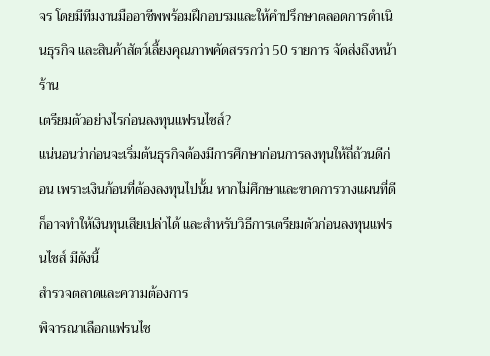จร โดยมีทีมงานมืออาชีพพร้อมฝึกอบรมและให้คำปรึกษาตลอดการดำเนินธุรกิจ และสินค้าสัตว์เลี้ยงคุณภาพคัดสรรกว่า 50 รายการ จัดส่งถึงหน้าร้าน
เตรียมตัวอย่างไรก่อนลงทุนแฟรนไชส์?
แน่นอนว่าก่อนจะเริ่มต้นธุรกิจต้องมีการศึกษาก่อนการลงทุนให้ถี่ถ้วนดีก่อน เพราะเงินก้อนที่ต้องลงทุนไปนั้น หากไม่ศึกษาและขาดการวางแผนที่ดี ก็อาจทำให้เงินทุนเสียเปล่าได้ และสำหรับวิธีการเตรียมตัวก่อนลงทุนแฟรนไชส์ มีดังนี้
สำรวจตลาดและความต้องการ
พิจารณาเลือกแฟรนไช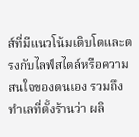ส์ที่มีแนวโน้มเติบโตและตรงกับไลฟ์สไตล์หรือความสนใจของตนเอง รวมถึงทำเลที่ตั้งร้านว่า ผลิ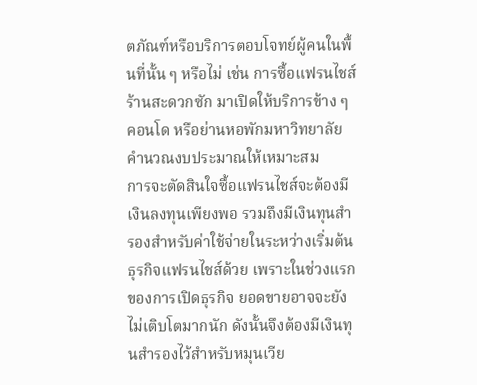ตภัณฑ์หรือบริการตอบโจทย์ผู้คนในพื้นที่นั้น ๆ หรือไม่ เช่น การซื้อแฟรนไชส์ร้านสะดวกซัก มาเปิดให้บริการข้าง ๆ คอนโด หรือย่านหอพักมหาวิทยาลัย
คำนวณงบประมาณให้เหมาะสม
การจะตัดสินใจซื้อแฟรนไชส์จะต้องมีเงินลงทุนเพียงพอ รวมถึงมีเงินทุนสำรองสำหรับค่าใช้จ่ายในระหว่างเริ่มต้นธุรกิจแฟรนไชส์ด้วย เพราะในช่วงแรกของการเปิดธุรกิจ ยอดขายอาจจะยังไม่เติบโตมากนัก ดังนั้นจึงต้องมีเงินทุนสำรองไว้สำหรับหมุนเวีย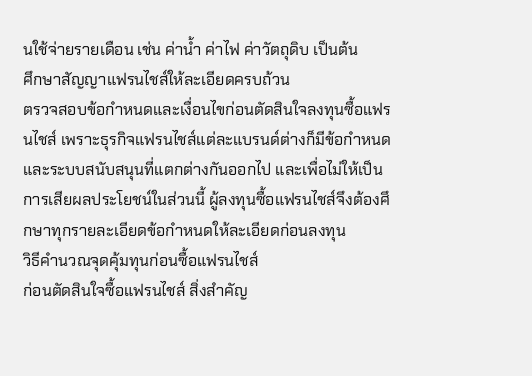นใช้จ่ายรายเดือน เช่น ค่าน้ำ ค่าไฟ ค่าวัตถุดิบ เป็นต้น
ศึกษาสัญญาแฟรนไชส์ให้ละเอียดครบถ้วน
ตรวจสอบข้อกำหนดและเงื่อนไขก่อนตัดสินใจลงทุนซื้อแฟรนไชส์ เพราะธุรกิจแฟรนไชส์แต่ละแบรนด์ต่างก็มีข้อกำหนดและระบบสนับสนุนที่แตกต่างกันออกไป และเพื่อไม่ให้เป็นการเสียผลประโยชน์ในส่วนนี้ ผู้ลงทุนซื้อแฟรนไชส์จึงต้องศึกษาทุกรายละเอียดข้อกำหนดให้ละเอียดก่อนลงทุน
วิธีคำนวณจุดคุ้มทุนก่อนซื้อแฟรนไชส์
ก่อนตัดสินใจซื้อแฟรนไชส์ สิ่งสำคัญ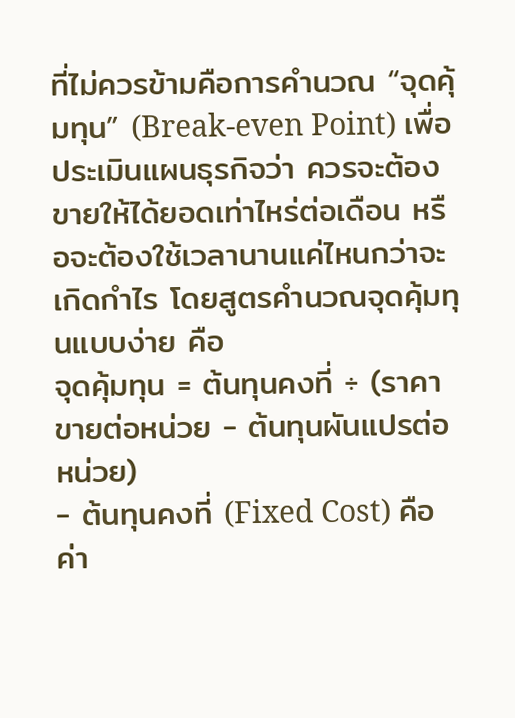ที่ไม่ควรข้ามคือการคำนวณ “จุดคุ้มทุน” (Break-even Point) เพื่อประเมินแผนธุรกิจว่า ควรจะต้องขายให้ได้ยอดเท่าไหร่ต่อเดือน หรือจะต้องใช้เวลานานแค่ไหนกว่าจะเกิดกำไร โดยสูตรคำนวณจุดคุ้มทุนแบบง่าย คือ
จุดคุ้มทุน = ต้นทุนคงที่ ÷ (ราคาขายต่อหน่วย - ต้นทุนผันแปรต่อหน่วย)
- ต้นทุนคงที่ (Fixed Cost) คือ ค่า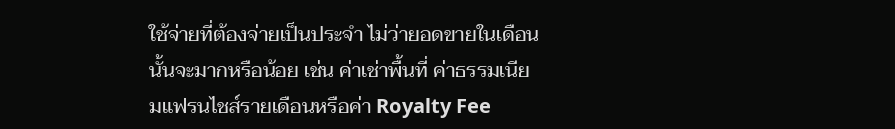ใช้จ่ายที่ต้องจ่ายเป็นประจำ ไม่ว่ายอดขายในเดือนนั้นจะมากหรือน้อย เช่น ค่าเช่าพื้นที่ ค่าธรรมเนียมแฟรนไชส์รายเดือนหรือค่า Royalty Fee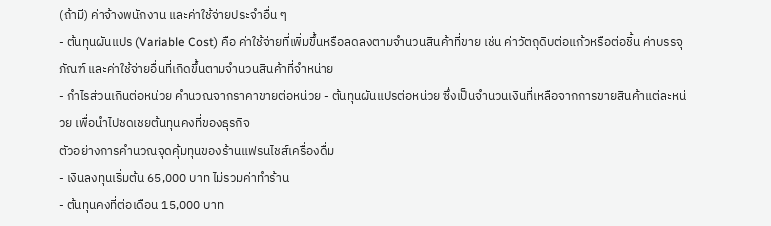(ถ้ามี) ค่าจ้างพนักงาน และค่าใช้จ่ายประจำอื่น ๆ
- ต้นทุนผันแปร (Variable Cost) คือ ค่าใช้จ่ายที่เพิ่มขึ้นหรือลดลงตามจำนวนสินค้าที่ขาย เช่น ค่าวัตถุดิบต่อแก้วหรือต่อชิ้น ค่าบรรจุภัณฑ์ และค่าใช้จ่ายอื่นที่เกิดขึ้นตามจำนวนสินค้าที่จำหน่าย
- กำไรส่วนเกินต่อหน่วย คำนวณจากราคาขายต่อหน่วย - ต้นทุนผันแปรต่อหน่วย ซึ่งเป็นจำนวนเงินที่เหลือจากการขายสินค้าแต่ละหน่วย เพื่อนำไปชดเชยต้นทุนคงที่ของธุรกิจ
ตัวอย่างการคำนวณจุดคุ้มทุนของร้านแฟรนไชส์เครื่องดื่ม
- เงินลงทุนเริ่มต้น 65,000 บาท ไม่รวมค่าทำร้าน
- ต้นทุนคงที่ต่อเดือน 15,000 บาท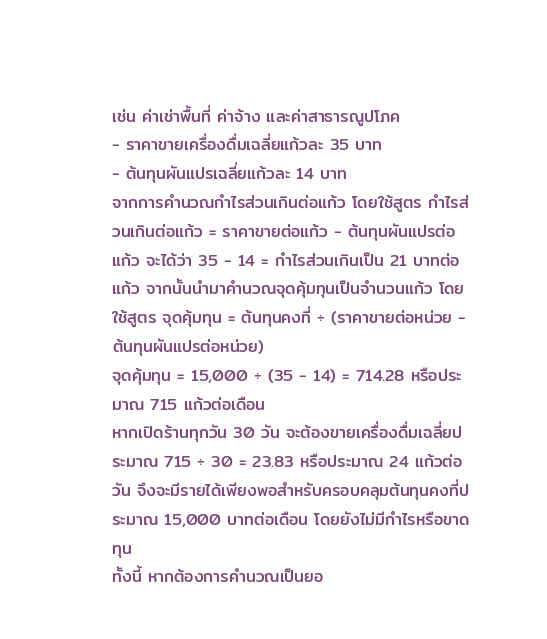เช่น ค่าเช่าพื้นที่ ค่าจ้าง และค่าสาธารณูปโภค
- ราคาขายเครื่องดื่มเฉลี่ยแก้วละ 35 บาท
- ต้นทุนผันแปรเฉลี่ยแก้วละ 14 บาท
จากการคำนวณกำไรส่วนเกินต่อแก้ว โดยใช้สูตร กำไรส่วนเกินต่อแก้ว = ราคาขายต่อแก้ว - ต้นทุนผันแปรต่อแก้ว จะได้ว่า 35 - 14 = กำไรส่วนเกินเป็น 21 บาทต่อแก้ว จากนั้นนำมาคำนวณจุดคุ้มทุนเป็นจำนวนแก้ว โดยใช้สูตร จุดคุ้มทุน = ต้นทุนคงที่ ÷ (ราคาขายต่อหน่วย - ต้นทุนผันแปรต่อหน่วย)
จุดคุ้มทุน = 15,000 ÷ (35 - 14) = 714.28 หรือประมาณ 715 แก้วต่อเดือน
หากเปิดร้านทุกวัน 30 วัน จะต้องขายเครื่องดื่มเฉลี่ยประมาณ 715 ÷ 30 = 23.83 หรือประมาณ 24 แก้วต่อวัน จึงจะมีรายได้เพียงพอสำหรับครอบคลุมต้นทุนคงที่ประมาณ 15,000 บาทต่อเดือน โดยยังไม่มีกำไรหรือขาดทุน
ทั้งนี้ หากต้องการคำนวณเป็นยอ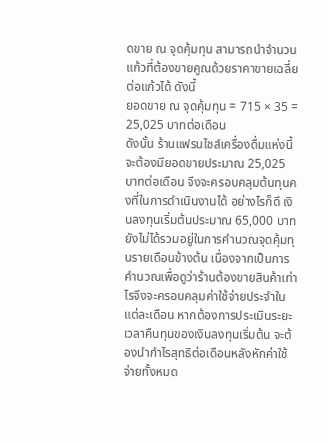ดขาย ณ จุดคุ้มทุน สามารถนำจำนวนแก้วที่ต้องขายคูณด้วยราคาขายเฉลี่ยต่อแก้วได้ ดังนี้
ยอดขาย ณ จุดคุ้มทุน = 715 × 35 = 25,025 บาทต่อเดือน
ดังนั้น ร้านแฟรนไชส์เครื่องดื่มแห่งนี้จะต้องมียอดขายประมาณ 25,025 บาทต่อเดือน จึงจะครอบคลุมต้นทุนคงที่ในการดำเนินงานได้ อย่างไรก็ดี เงินลงทุนเริ่มต้นประมาณ 65,000 บาท ยังไม่ได้รวมอยู่ในการคำนวณจุดคุ้มทุนรายเดือนข้างต้น เนื่องจากเป็นการคำนวณเพื่อดูว่าร้านต้องขายสินค้าเท่าไรจึงจะครอบคลุมค่าใช้จ่ายประจำในแต่ละเดือน หากต้องการประเมินระยะเวลาคืนทุนของเงินลงทุนเริ่มต้น จะต้องนำกำไรสุทธิต่อเดือนหลังหักค่าใช้จ่ายทั้งหมด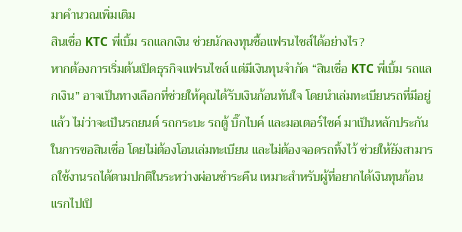มาคำนวณเพิ่มเติม
สินเชื่อ KTC พี่เบิ้ม รถแลกเงิน ช่วยนักลงทุนซื้อแฟรนไชส์ได้อย่างไร?
หากต้องการเริ่มต้นเปิดธุรกิจแฟรนไชส์ แต่มีเงินทุนจำกัด “สินเชื่อ KTC พี่เบิ้ม รถแลกเงิน” อาจเป็นทางเลือกที่ช่วยให้คุณได้รับเงินก้อนทันใจ โดยนำเล่มทะเบียนรถที่มีอยู่แล้ว ไม่ว่าจะเป็นรถยนต์ รถกระบะ รถตู้ บิ๊กไบค์ และมอเตอร์ไซค์ มาเป็นหลักประกันในการขอสินเชื่อ โดยไม่ต้องโอนเล่มทะเบียน และไม่ต้องจอดรถทิ้งไว้ ช่วยให้ยังสามารถใช้งานรถได้ตามปกติในระหว่างผ่อนชำระคืน เหมาะสำหรับผู้ที่อยากได้เงินทุนก้อนแรกไปเปิ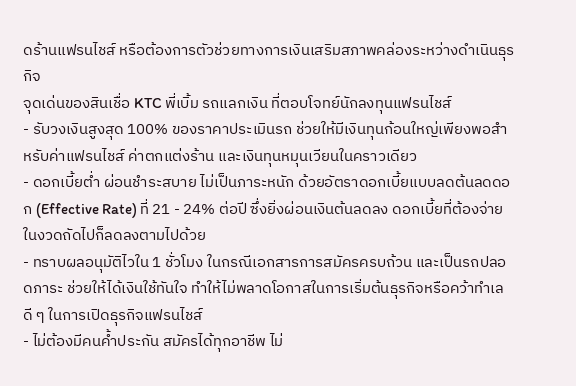ดร้านแฟรนไชส์ หรือต้องการตัวช่วยทางการเงินเสริมสภาพคล่องระหว่างดำเนินธุรกิจ
จุดเด่นของสินเชื่อ KTC พี่เบิ้ม รถแลกเงิน ที่ตอบโจทย์นักลงทุนแฟรนไชส์
- รับวงเงินสูงสุด 100% ของราคาประเมินรถ ช่วยให้มีเงินทุนก้อนใหญ่เพียงพอสำหรับค่าแฟรนไชส์ ค่าตกแต่งร้าน และเงินทุนหมุนเวียนในคราวเดียว
- ดอกเบี้ยต่ำ ผ่อนชำระสบาย ไม่เป็นภาระหนัก ด้วยอัตราดอกเบี้ยแบบลดต้นลดดอก (Effective Rate) ที่ 21 - 24% ต่อปี ซึ่งยิ่งผ่อนเงินต้นลดลง ดอกเบี้ยที่ต้องจ่ายในงวดถัดไปก็ลดลงตามไปด้วย
- ทราบผลอนุมัติไวใน 1 ชั่วโมง ในกรณีเอกสารการสมัครครบถ้วน และเป็นรถปลอดภาระ ช่วยให้ได้เงินใช้ทันใจ ทำให้ไม่พลาดโอกาสในการเริ่มต้นธุรกิจหรือคว้าทำเลดี ๆ ในการเปิดธุรกิจแฟรนไชส์
- ไม่ต้องมีคนค้ำประกัน สมัครได้ทุกอาชีพ ไม่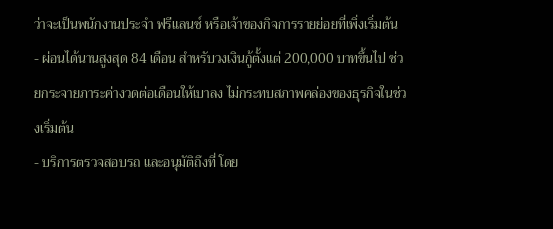ว่าจะเป็นพนักงานประจำ ฟรีแลนซ์ หรือเจ้าของกิจการรายย่อยที่เพิ่งเริ่มต้น
- ผ่อนได้นานสูงสุด 84 เดือน สำหรับวงเงินกู้ตั้งแต่ 200,000 บาทขึ้นไป ช่วยกระจายภาระค่างวดต่อเดือนให้เบาลง ไม่กระทบสภาพคล่องของธุรกิจในช่วงเริ่มต้น
- บริการตรวจสอบรถ และอนุมัติถึงที่ โดย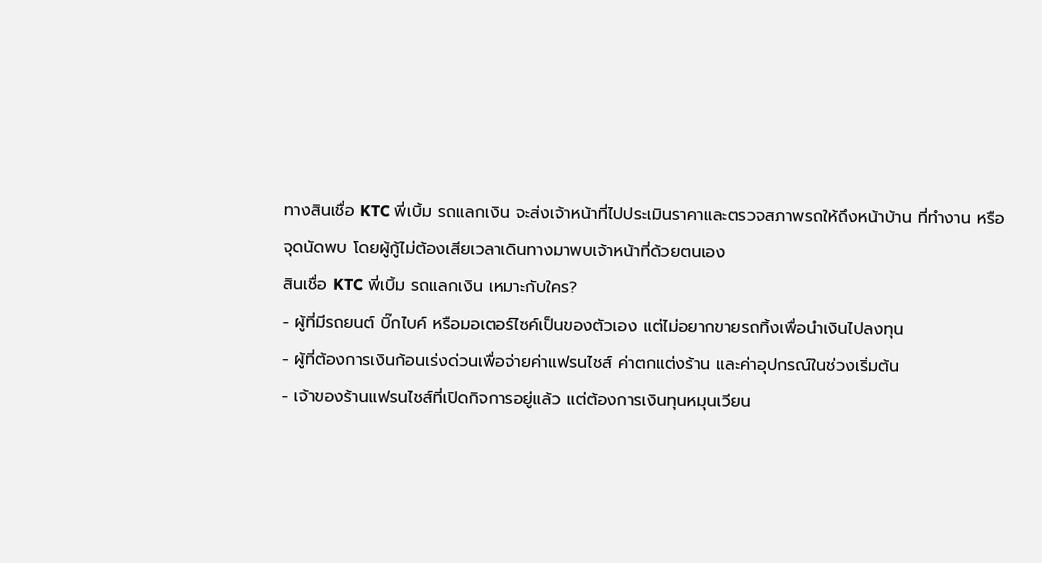ทางสินเชื่อ KTC พี่เบิ้ม รถแลกเงิน จะส่งเจ้าหน้าที่ไปประเมินราคาและตรวจสภาพรถให้ถึงหน้าบ้าน ที่ทำงาน หรือจุดนัดพบ โดยผู้กู้ไม่ต้องเสียเวลาเดินทางมาพบเจ้าหน้าที่ด้วยตนเอง
สินเชื่อ KTC พี่เบิ้ม รถแลกเงิน เหมาะกับใคร?
- ผู้ที่มีรถยนต์ บิ๊กไบค์ หรือมอเตอร์ไซค์เป็นของตัวเอง แต่ไม่อยากขายรถทิ้งเพื่อนำเงินไปลงทุน
- ผู้ที่ต้องการเงินก้อนเร่งด่วนเพื่อจ่ายค่าแฟรนไชส์ ค่าตกแต่งร้าน และค่าอุปกรณ์ในช่วงเริ่มต้น
- เจ้าของร้านแฟรนไชส์ที่เปิดกิจการอยู่แล้ว แต่ต้องการเงินทุนหมุนเวียน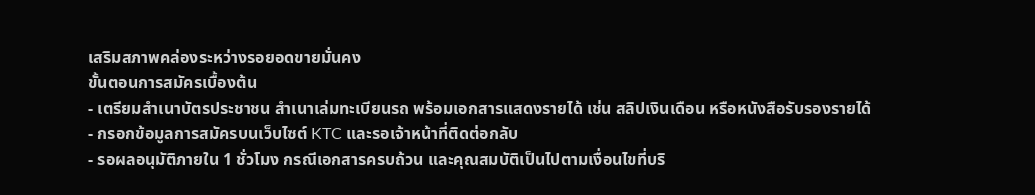เสริมสภาพคล่องระหว่างรอยอดขายมั่นคง
ขั้นตอนการสมัครเบื้องต้น
- เตรียมสำเนาบัตรประชาชน สำเนาเล่มทะเบียนรถ พร้อมเอกสารแสดงรายได้ เช่น สลิปเงินเดือน หรือหนังสือรับรองรายได้
- กรอกข้อมูลการสมัครบนเว็บไซต์ KTC และรอเจ้าหน้าที่ติดต่อกลับ
- รอผลอนุมัติภายใน 1 ชั่วโมง กรณีเอกสารครบถ้วน และคุณสมบัติเป็นไปตามเงื่อนไขที่บริ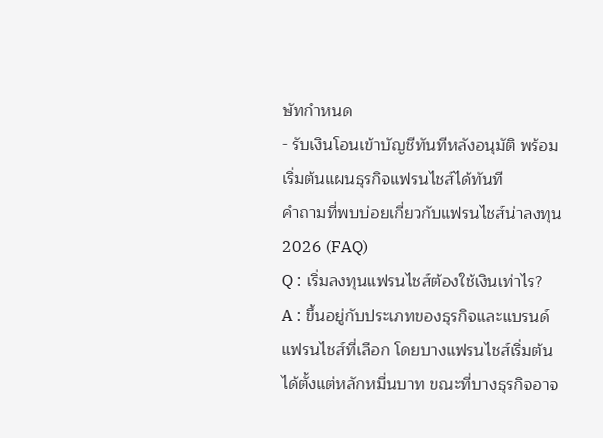ษัทกำหนด
- รับเงินโอนเข้าบัญชีทันทีหลังอนุมัติ พร้อมเริ่มต้นแผนธุรกิจแฟรนไชส์ได้ทันที
คำถามที่พบบ่อยเกี่ยวกับแฟรนไชส์น่าลงทุน 2026 (FAQ)
Q : เริ่มลงทุนแฟรนไชส์ต้องใช้เงินเท่าไร?
A : ขึ้นอยู่กับประเภทของธุรกิจและแบรนด์แฟรนไชส์ที่เลือก โดยบางแฟรนไชส์เริ่มต้นได้ตั้งแต่หลักหมื่นบาท ขณะที่บางธุรกิจอาจ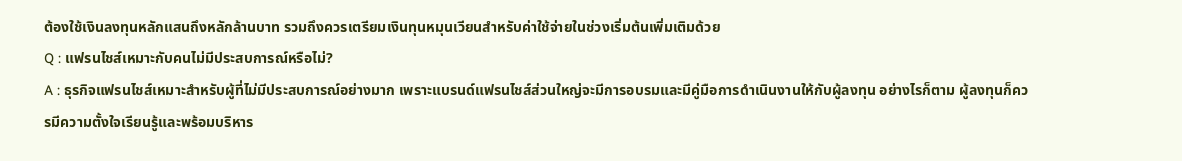ต้องใช้เงินลงทุนหลักแสนถึงหลักล้านบาท รวมถึงควรเตรียมเงินทุนหมุนเวียนสำหรับค่าใช้จ่ายในช่วงเริ่มต้นเพิ่มเติมด้วย
Q : แฟรนไชส์เหมาะกับคนไม่มีประสบการณ์หรือไม่?
A : ธุรกิจแฟรนไชส์เหมาะสำหรับผู้ที่ไม่มีประสบการณ์อย่างมาก เพราะแบรนด์แฟรนไชส์ส่วนใหญ่จะมีการอบรมและมีคู่มือการดำเนินงานให้กับผู้ลงทุน อย่างไรก็ตาม ผู้ลงทุนก็ควรมีความตั้งใจเรียนรู้และพร้อมบริหาร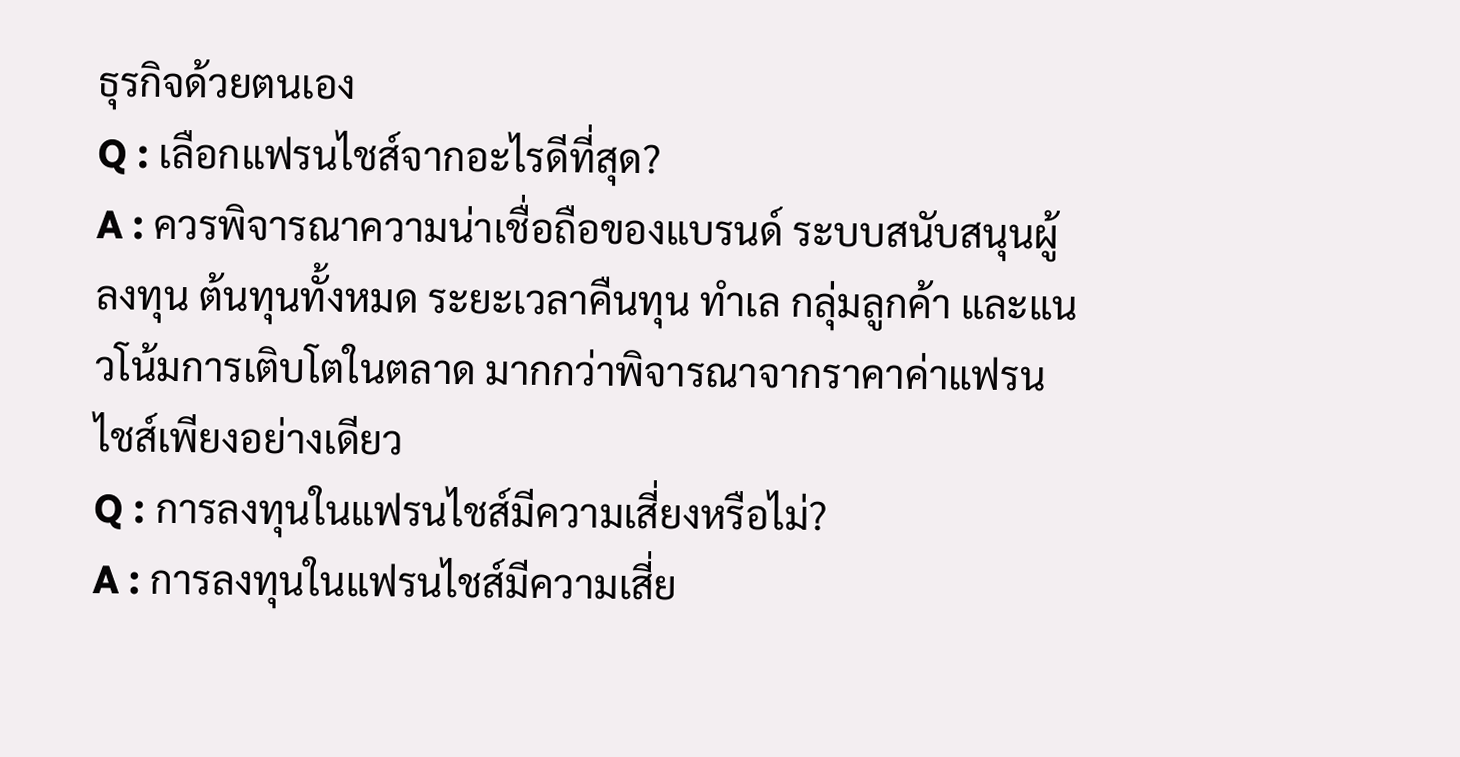ธุรกิจด้วยตนเอง
Q : เลือกแฟรนไชส์จากอะไรดีที่สุด?
A : ควรพิจารณาความน่าเชื่อถือของแบรนด์ ระบบสนับสนุนผู้ลงทุน ต้นทุนทั้งหมด ระยะเวลาคืนทุน ทำเล กลุ่มลูกค้า และแนวโน้มการเติบโตในตลาด มากกว่าพิจารณาจากราคาค่าแฟรนไชส์เพียงอย่างเดียว
Q : การลงทุนในแฟรนไชส์มีความเสี่ยงหรือไม่?
A : การลงทุนในแฟรนไชส์มีความเสี่ย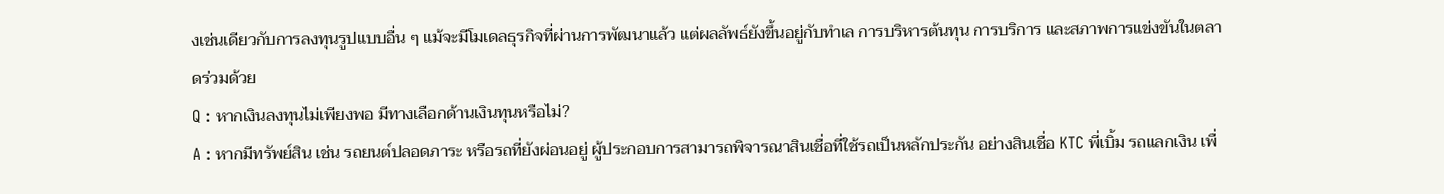งเช่นเดียวกับการลงทุนรูปแบบอื่น ๆ แม้จะมีโมเดลธุรกิจที่ผ่านการพัฒนาแล้ว แต่ผลลัพธ์ยังขึ้นอยู่กับทำเล การบริหารต้นทุน การบริการ และสภาพการแข่งขันในตลาดร่วมด้วย
Q : หากเงินลงทุนไม่เพียงพอ มีทางเลือกด้านเงินทุนหรือไม่?
A : หากมีทรัพย์สิน เช่น รถยนต์ปลอดภาระ หรือรถที่ยังผ่อนอยู่ ผู้ประกอบการสามารถพิจารณาสินเชื่อที่ใช้รถเป็นหลักประกัน อย่างสินเชื่อ KTC พี่เบิ้ม รถแลกเงิน เพื่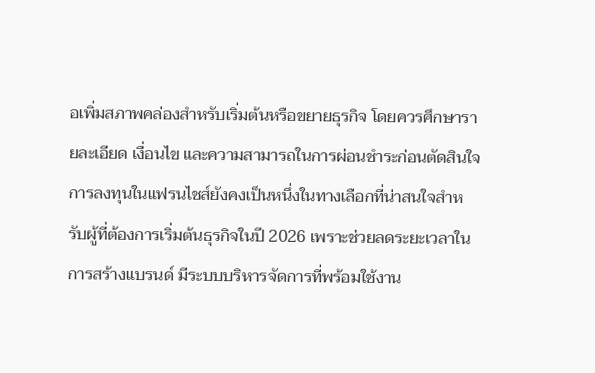อเพิ่มสภาพคล่องสำหรับเริ่มต้นหรือขยายธุรกิจ โดยควรศึกษารายละเอียด เงื่อนไข และความสามารถในการผ่อนชำระก่อนตัดสินใจ
การลงทุนในแฟรนไชส์ยังคงเป็นหนึ่งในทางเลือกที่น่าสนใจสำหรับผู้ที่ต้องการเริ่มต้นธุรกิจในปี 2026 เพราะช่วยลดระยะเวลาในการสร้างแบรนด์ มีระบบบริหารจัดการที่พร้อมใช้งาน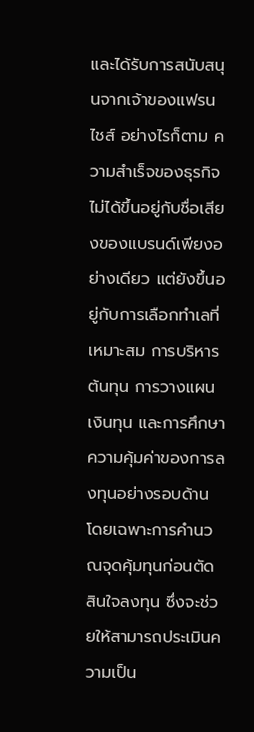และได้รับการสนับสนุนจากเจ้าของแฟรนไชส์ อย่างไรก็ตาม ความสำเร็จของธุรกิจไม่ได้ขึ้นอยู่กับชื่อเสียงของแบรนด์เพียงอย่างเดียว แต่ยังขึ้นอยู่กับการเลือกทำเลที่เหมาะสม การบริหารต้นทุน การวางแผนเงินทุน และการศึกษาความคุ้มค่าของการลงทุนอย่างรอบด้าน โดยเฉพาะการคำนวณจุดคุ้มทุนก่อนตัดสินใจลงทุน ซึ่งจะช่วยให้สามารถประเมินความเป็น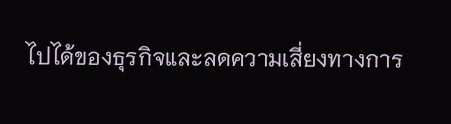ไปได้ของธุรกิจและลดความเสี่ยงทางการ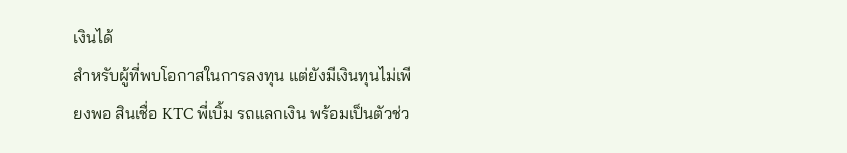เงินได้
สำหรับผู้ที่พบโอกาสในการลงทุน แต่ยังมีเงินทุนไม่เพียงพอ สินเชื่อ KTC พี่เบิ้ม รถแลกเงิน พร้อมเป็นตัวช่ว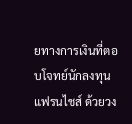ยทางการเงินที่ตอบโจทย์นักลงทุนแฟรนไชส์ ด้วยวง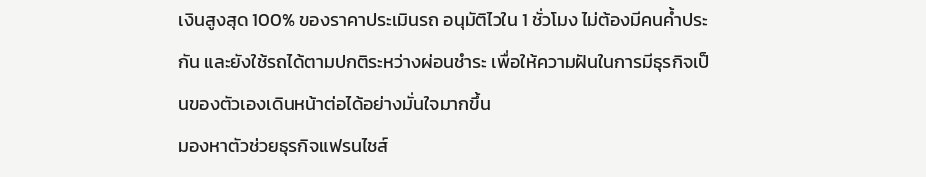เงินสูงสุด 100% ของราคาประเมินรถ อนุมัติไวใน 1 ชั่วโมง ไม่ต้องมีคนค้ำประกัน และยังใช้รถได้ตามปกติระหว่างผ่อนชำระ เพื่อให้ความฝันในการมีธุรกิจเป็นของตัวเองเดินหน้าต่อได้อย่างมั่นใจมากขึ้น
มองหาตัวช่วยธุรกิจแฟรนไชส์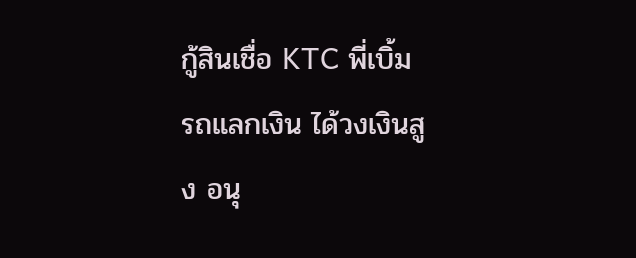กู้สินเชื่อ KTC พี่เบิ้ม รถแลกเงิน ได้วงเงินสูง อนุ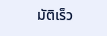มัติเร็ว